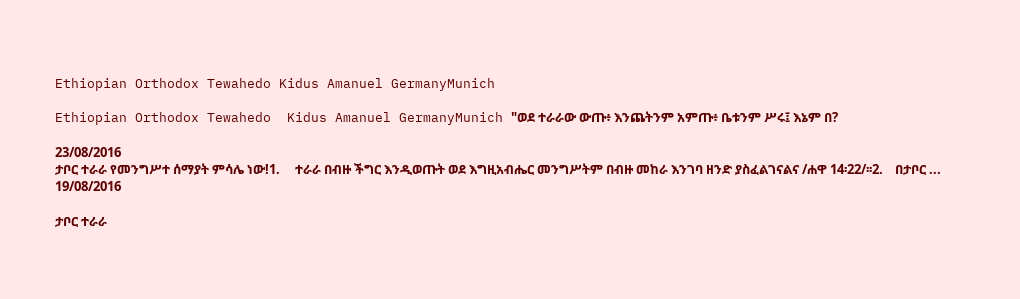Ethiopian Orthodox Tewahedo Kidus Amanuel GermanyMunich

Ethiopian Orthodox Tewahedo  Kidus Amanuel GermanyMunich "ወደ ተራራው ውጡ፥ እንጨትንም አምጡ፥ ቤቱንም ሥሩ፤ እኔም በ?

23/08/2016
ታቦር ተራራ የመንግሥተ ሰማያት ምሳሌ ነው!1.     ተራራ በብዙ ችግር እንዲወጡት ወደ እግዚአብሔር መንግሥትም በብዙ መከራ እንገባ ዘንድ ያስፈልገናልና /ሐዋ 14፡22/፡፡2.    በታቦር ...
19/08/2016

ታቦር ተራራ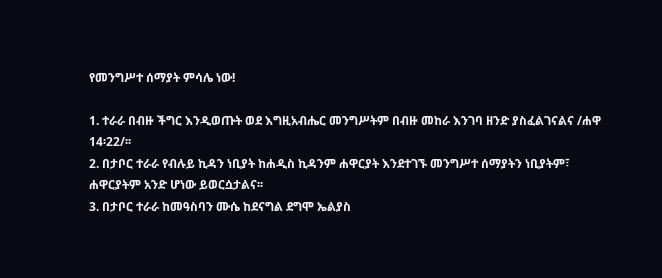የመንግሥተ ሰማያት ምሳሌ ነው!

1. ተራራ በብዙ ችግር እንዲወጡት ወደ እግዚአብሔር መንግሥትም በብዙ መከራ እንገባ ዘንድ ያስፈልገናልና /ሐዋ 14፡22/፡፡
2. በታቦር ተራራ የብሉይ ኪዳን ነቢያት ከሐዲስ ኪዳንም ሐዋርያት እንደተገኙ መንግሥተ ሰማያትን ነቢያትም፣ ሐዋርያትም አንድ ሆነው ይወርሷታልና፡፡
3. በታቦር ተራራ ከመዓስባን ሙሴ ከደናግል ደግሞ ኤልያስ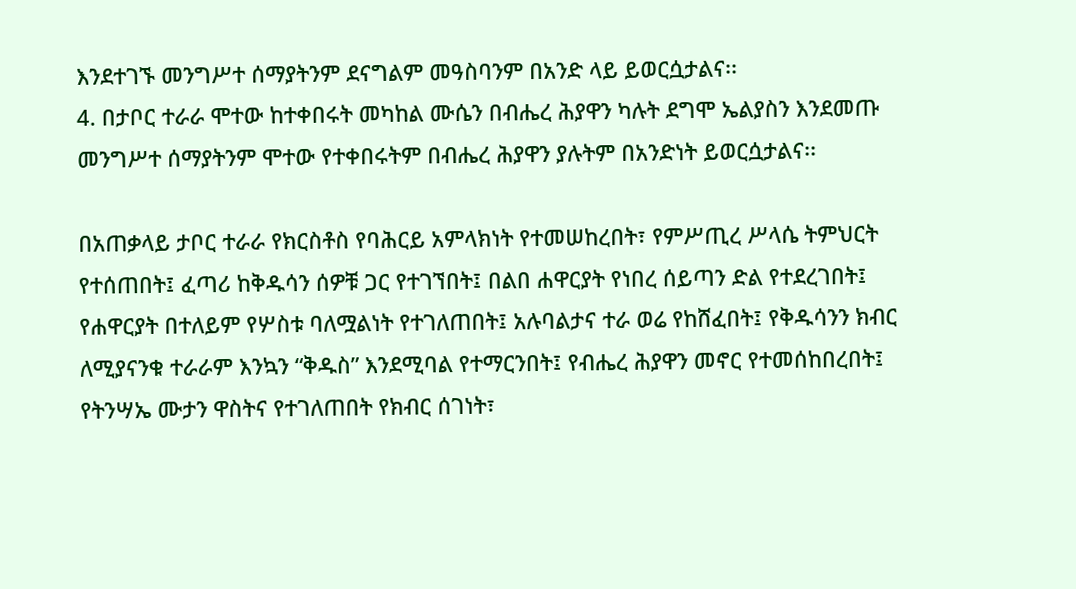እንደተገኙ መንግሥተ ሰማያትንም ደናግልም መዓስባንም በአንድ ላይ ይወርሷታልና፡፡
4. በታቦር ተራራ ሞተው ከተቀበሩት መካከል ሙሴን በብሔረ ሕያዋን ካሉት ደግሞ ኤልያስን እንደመጡ መንግሥተ ሰማያትንም ሞተው የተቀበሩትም በብሔረ ሕያዋን ያሉትም በአንድነት ይወርሷታልና፡፡

በአጠቃላይ ታቦር ተራራ የክርስቶስ የባሕርይ አምላክነት የተመሠከረበት፣ የምሥጢረ ሥላሴ ትምህርት የተሰጠበት፤ ፈጣሪ ከቅዱሳን ሰዎቹ ጋር የተገኘበት፤ በልበ ሐዋርያት የነበረ ሰይጣን ድል የተደረገበት፤ የሐዋርያት በተለይም የሦስቱ ባለሟልነት የተገለጠበት፤ አሉባልታና ተራ ወሬ የከሸፈበት፤ የቅዱሳንን ክብር ለሚያናንቁ ተራራም እንኳን “ቅዱስ” እንደሚባል የተማርንበት፤ የብሔረ ሕያዋን መኖር የተመሰከበረበት፤ የትንሣኤ ሙታን ዋስትና የተገለጠበት የክብር ሰገነት፣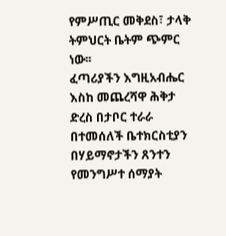የምሥጢር መቅደስ፣ ታላቅ ትምህርት ቤትም ጭምር ነው፡፡
ፈጣሪያችን እግዚአብሔር እስከ መጨረሻዋ ሕቅታ ድረስ በታቦር ተራራ በተመሰለች ቤተክርስቲያን በሃይማኖታችን ጸንተን የመንግሥተ ሰማያት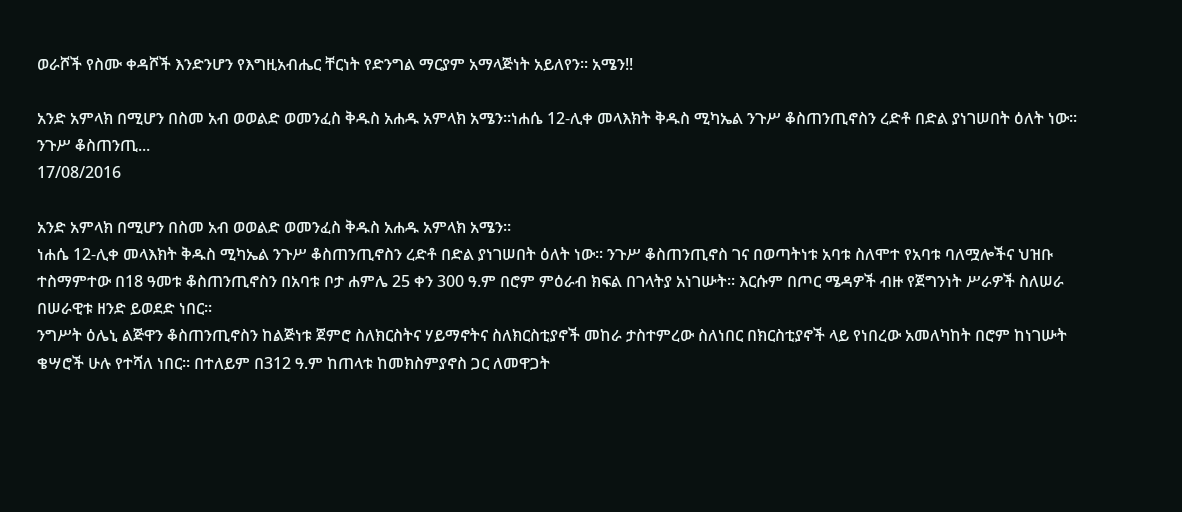ወራሾች የስሙ ቀዳሾች እንድንሆን የእግዚአብሔር ቸርነት የድንግል ማርያም አማላጅነት አይለየን፡፡ አሜን!!

አንድ አምላክ በሚሆን በስመ አብ ወወልድ ወመንፈስ ቅዱስ አሐዱ አምላክ አሜን።ነሐሴ 12-ሊቀ መላእክት ቅዱስ ሚካኤል ንጉሥ ቆስጠንጢኖስን ረድቶ በድል ያነገሠበት ዕለት ነው፡፡ ንጉሥ ቆስጠንጢ...
17/08/2016

አንድ አምላክ በሚሆን በስመ አብ ወወልድ ወመንፈስ ቅዱስ አሐዱ አምላክ አሜን።
ነሐሴ 12-ሊቀ መላእክት ቅዱስ ሚካኤል ንጉሥ ቆስጠንጢኖስን ረድቶ በድል ያነገሠበት ዕለት ነው፡፡ ንጉሥ ቆስጠንጢኖስ ገና በወጣትነቱ አባቱ ስለሞተ የአባቱ ባለሟሎችና ህዝቡ ተስማምተው በ18 ዓመቱ ቆስጠንጢኖስን በአባቱ ቦታ ሐምሌ 25 ቀን 300 ዓ.ም በሮም ምዕራብ ክፍል በገላትያ አነገሡት፡፡ እርሱም በጦር ሜዳዎች ብዙ የጀግንነት ሥራዎች ስለሠራ በሠራዊቱ ዘንድ ይወደድ ነበር፡፡
ንግሥት ዕሌኒ ልጅዋን ቆስጠንጢኖስን ከልጅነቱ ጀምሮ ስለክርስትና ሃይማኖትና ስለክርስቲያኖች መከራ ታስተምረው ስለነበር በክርስቲያኖች ላይ የነበረው አመለካከት በሮም ከነገሡት ቄሣሮች ሁሉ የተሻለ ነበር፡፡ በተለይም በ312 ዓ.ም ከጠላቱ ከመክስምያኖስ ጋር ለመዋጋት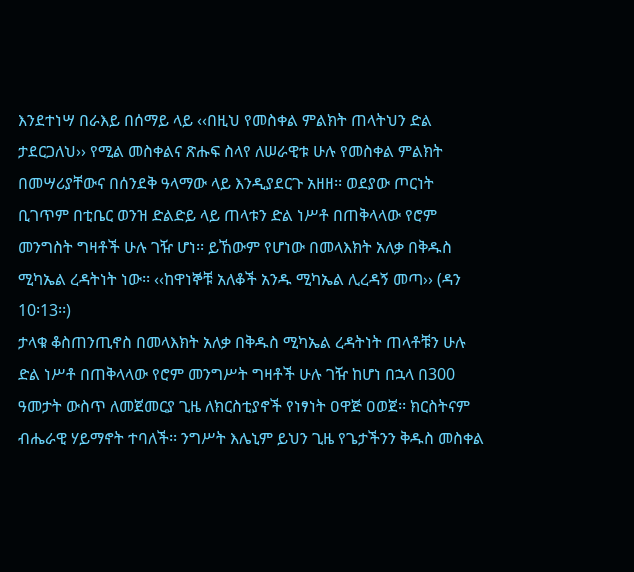እንደተነሣ በራእይ በሰማይ ላይ ‹‹በዚህ የመስቀል ምልክት ጠላትህን ድል ታደርጋለህ›› የሚል መስቀልና ጽሑፍ ስላየ ለሠራዊቱ ሁሉ የመስቀል ምልክት በመሣሪያቸውና በሰንደቅ ዓላማው ላይ እንዲያደርጉ አዘዘ፡፡ ወደያው ጦርነት ቢገጥም በቲቤር ወንዝ ድልድይ ላይ ጠላቱን ድል ነሥቶ በጠቅላላው የሮም መንግስት ግዛቶች ሁሉ ገዥ ሆነ፡፡ ይኸውም የሆነው በመላእክት አለቃ በቅዱስ ሚካኤል ረዳትነት ነው፡፡ ‹‹ከዋነኞቹ አለቆች አንዱ ሚካኤል ሊረዳኝ መጣ›› (ዳን 10፡13፡፡)
ታላቁ ቆስጠንጢኖስ በመላእክት አለቃ በቅዱስ ሚካኤል ረዳትነት ጠላቶቹን ሁሉ ድል ነሥቶ በጠቅላላው የሮም መንግሥት ግዛቶች ሁሉ ገዥ ከሆነ በኋላ በ300 ዓመታት ውስጥ ለመጀመርያ ጊዜ ለክርስቲያኖች የነፃነት ዐዋጅ ዐወጀ፡፡ ክርስትናም ብሔራዊ ሃይማኖት ተባለች፡፡ ንግሥት እሌኒም ይህን ጊዜ የጌታችንን ቅዱስ መስቀል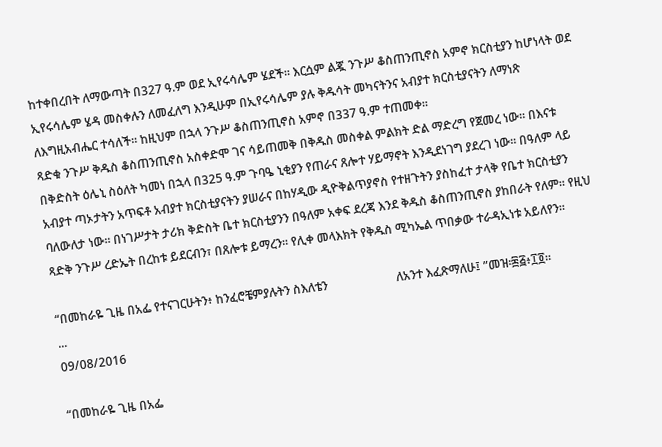ከተቀበረበት ለማውጣት በ327 ዓ.ም ወደ ኢየሩሳሌም ሄደች፡፡ እርሷም ልጇ ንጉሥ ቆስጠንጢኖስ አምኖ ክርስቲያን ከሆነላት ወደ ኢየሩሳሌም ሄዳ መስቀሉን ለመፈለግ እንዲሁም በኢየሩሳሌም ያሉ ቅዱሳት መካናትንና አብያተ ክርስቲያናትን ለማነጽ ለእግዚአብሔር ተሳለች፡፡ ከዚህም በኋላ ንጉሥ ቆስጠንጢኖስ አምኖ በ337 ዓ.ም ተጠመቀ፡፡
ጻድቁ ንጉሥ ቅዱስ ቆስጠንጢኖስ አስቀድሞ ገና ሳይጠመቅ በቅዱስ መስቀል ምልክት ድል ማድረግ የጀመረ ነው፡፡ በእናቱ በቅድስት ዕሌኒ ስዕለት ካመነ በኋላ በ325 ዓ.ም ጉባዔ ኒቂያን የጠራና ጸሎተ ሃይማኖት እንዲደነገግ ያደረገ ነው፡፡ በዓለም ላይ አብያተ ጣኦታትን አጥፍቶ አብያተ ክርስቲያናትን ያሠራና በከሃዲው ዲዮቅልጥያኖስ የተዘጉትን ያስከፈተ ታላቅ የቤተ ክርስቲያን ባለውለታ ነው፡፡ በነገሥታት ታሪክ ቅድስት ቤተ ክርስቲያንን በዓለም አቀፍ ደረጃ እንደ ቅዱስ ቆስጠንጢኖስ ያከበራት የለም፡፡ የዚህ ጻድቅ ንጉሥ ረድኤት በረከቱ ይደርብን፣ በጸሎቱ ይማረን፡፡ የሊቀ መላእክት የቅዱስ ሚካኤል ጥበቃው ተራዳኢነቱ አይለየን፡፡

“በመከራዬ ጊዜ በአፌ የተናገርሁትን፥ ከንፈሮቼምያሉትን ስእለቴን                       ለአንተ እፈጽማለሁ፤ ”መዝ፡፷፭፥፲፬።                                  ...
09/08/2016

“በመከራዬ ጊዜ በአፌ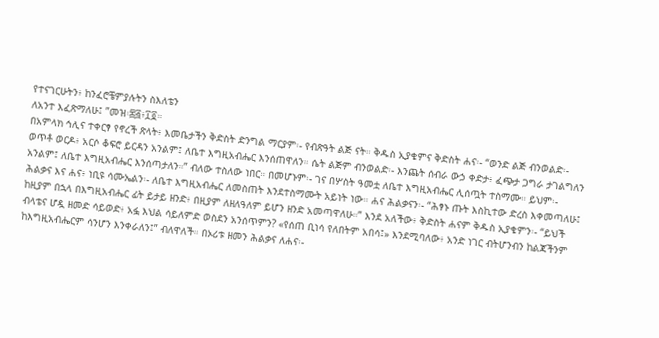የተናገርሁትን፥ ከንፈሮቼምያሉትን ስእለቴን
ለአንተ እፈጽማለሁ፤ ”መዝ፡፷፭፥፲፬።
በአምላክ ኅሊና ተቀርፃ የኖረች ጽላት፥ እመቤታችን ቅድስት ድንግል ማርያም፡- የብጽዓት ልጅ ናት። ቅዱስ ኢያቄምና ቅድስት ሐና፡- “ወንድ ልጅ ብንወልድ፡- ወጥቶ ወርዶ፥ አርሶ ቆፍሮ ይርዳን አንልም፤ ለቤተ እግዚአብሔር እንሰጠዋለን። ሴት ልጅም ብንወልድ፡- እንጨት ሰብራ ውኃ ቀድታ፥ ፈጭታ ጋግራ ታገልግለን አንልም፤ ለቤተ እግዚአብሔር እንሰጣታለን።” ብለው ተስለው ነበር። በመሆኑም፡- ገና በሦስት ዓመቷ ለቤተ እግዚአብሔር ሊሰጧት ተስማሙ። ይህም፡- ሕልቃና እና ሐና፥ ነቢዩ ሳሙኤልን፡- ለቤተ እግዚአብሔር ለመስጠት እንደተስማሙት አይነት ነው። ሐና ሕልቃናን፡- “ሕፃኑ ጡት እስኪተው ድረስ እቀመጣለሁ፤ ከዚያም በኋላ በእግዚአብሔር ፊት ይታይ ዘንድ፥ በዚያም ለዘለዓለም ይሆን ዘንድ አመጣዋለሁ።” እንደ አለችው፥ ቅድስት ሐናም ቅዱስ ኢያቄምን፡- “ይህች ብላቴና ሆዷ ዘመድ ሳይወድ፥ አፏ እህል ሳይለምድ ወስደን አንሰጥምን? «የሰጠ ቢነሳ የለበትም አበሳ፤» እንደሚባለው፥ አንድ ነገር ብትሆንብን ከልጃችንም ከእግዚአብሔርም ሳንሆን እንቀራለን፤” ብለዋለች። በኦሪቱ ዘመን ሕልቃና ለሐና፡-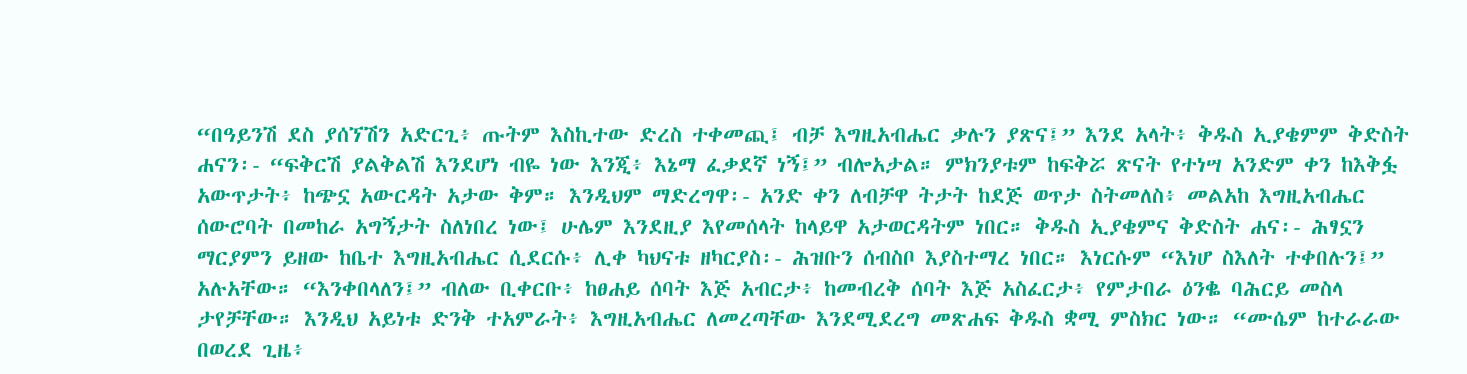“በዓይንሽ ደስ ያሰኘሽን አድርጊ፥ ጡትም እስኪተው ድረስ ተቀመጪ፤ ብቻ እግዚአብሔር ቃሉን ያጽና፤” እንደ አላት፥ ቅዱስ ኢያቄምም ቅድስት ሐናን፡- “ፍቅርሽ ያልቅልሽ እንደሆነ ብዬ ነው እንጂ፥ እኔማ ፈቃደኛ ነኝ፤” ብሎአታል። ምክንያቱም ከፍቅሯ ጽናት የተነሣ አንድም ቀን ከእቅፏ አውጥታት፥ ከጭኗ አውርዳት አታው ቅም። እንዲህም ማድረግዋ፡- አንድ ቀን ለብቻዋ ትታት ከደጅ ወጥታ ስትመለስ፥ መልአከ እግዚአብሔር ሰውሮባት በመከራ አግኝታት ስለነበረ ነው፤ ሁሌም እንደዚያ እየመሰላት ከላይዋ አታወርዳትም ነበር። ቅዱስ ኢያቄምና ቅድስት ሐና፡- ሕፃኗን ማርያምን ይዘው ከቤተ እግዚአብሔር ሲደርሱ፥ ሊቀ ካህናቱ ዘካርያስ፡- ሕዝቡን ሰብስቦ እያስተማረ ነበር። እነርሱም “እነሆ ስእለት ተቀበሉን፤” አሉአቸው። “እንቀበላለን፤” ብለው ቢቀርቡ፥ ከፀሐይ ሰባት እጅ አብርታ፥ ከመብረቅ ሰባት እጅ አስፈርታ፥ የምታበራ ዕንቈ ባሕርይ መስላ ታየቻቸው። እንዲህ አይነቱ ድንቅ ተአምራት፥ እግዚአብሔር ለመረጣቸው እንደሚደረግ መጽሐፍ ቅዱስ ቋሚ ምስክር ነው። “ሙሴም ከተራራው በወረደ ጊዜ፥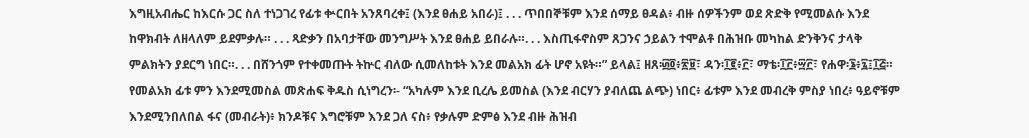እግዚአብሔር ከእርሱ ጋር ስለ ተነጋገረ የፊቱ ቍርበት አንጸባረቀ፤ (እንደ ፀሐይ አበራ)፤ . . . ጥበበኞቹም እንደ ሰማይ ፀዳል፥ ብዙ ሰዎችንም ወደ ጽድቅ የሚመልሱ እንደ ከዋክብት ለዘላለም ይደምቃሉ። . . . ጻድቃን በአባታቸው መንግሥት እንደ ፀሐይ ይበራሉ።. . . እስጢፋኖስም ጸጋንና ኃይልን ተሞልቶ በሕዝቡ መካከል ድንቅንና ታላቅ ምልክትን ያደርግ ነበር።. . . በሸንጎም የተቀመጡት ትኵር ብለው ሲመለከቱት እንደ መልአክ ፊት ሆኖ አዩት።” ይላል፤ ዘጸ፡፴፬፥፳፱፣ ዳን፡፲፪፥፫፣ ማቴ፡፲፫፥፵፫፣ የሐዋ፡፮፥፯፤፲፭። የመልአክ ፊቱ ምን እንደሚመስል መጽሐፍ ቅዱስ ሲነግረን፡- “አካሉም እንደ ቢረሌ ይመስል (እንደ ብርሃን ያብለጨ ልጭ) ነበር፥ ፊቱም እንደ መብረቅ ምስያ ነበረ፥ ዓይኖቹም እንደሚንበለበል ፋና (መብራት)፥ ክንዶቹና እግሮቹም እንደ ጋለ ናስ፥ የቃሉም ድምፅ እንደ ብዙ ሕዝብ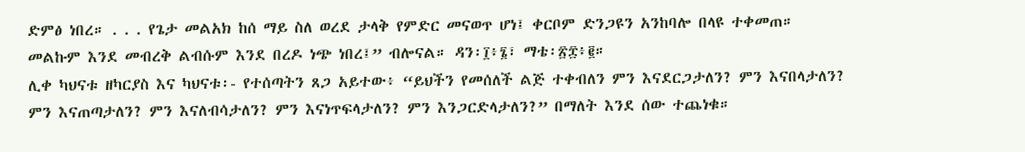ድምፅ ነበረ። . . . የጌታ መልአክ ከሰ ማይ ስለ ወረደ ታላቅ የምድር መናወጥ ሆነ፤ ቀርቦም ድንጋዩን አንከባሎ በላዩ ተቀመጠ። መልኩም እንደ መብረቅ ልብሱም እንደ በረዶ ነጭ ነበረ፤” ብሎናል። ዳን፡፲፥፮፣ ማቴ፡፳፰፥፪።
ሊቀ ካህናቱ ዘካርያስ እና ካህናቱ፡- የተሰጣትን ጸጋ አይተው፥ “ይህችን የመሰለች ልጅ ተቀብለን ምን እናደርጋታለን? ምን እናበላታለን? ምን እናጠጣታለን? ምን እናለብሳታለን? ምን እናነጥፍላታለን? ምን እንጋርድላታለን?” በማለት እንደ ሰው ተጨነቁ።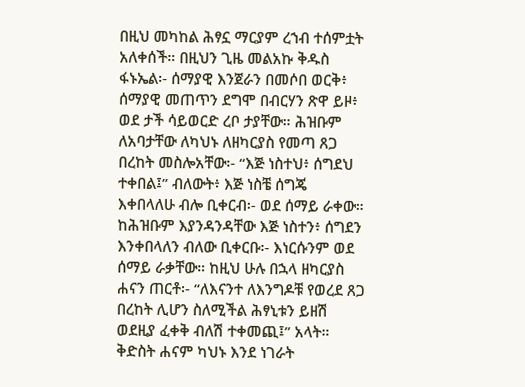በዚህ መካከል ሕፃኗ ማርያም ረኀብ ተሰምቷት አለቀሰች። በዚህን ጊዜ መልአኩ ቅዱስ ፋኑኤል፡- ሰማያዊ እንጀራን በመሶበ ወርቅ፥ ሰማያዊ መጠጥን ደግሞ በብርሃን ጽዋ ይዞ፥ ወደ ታች ሳይወርድ ረቦ ታያቸው። ሕዝቡም ለአባታቸው ለካህኑ ለዘካርያስ የመጣ ጸጋ በረከት መስሎአቸው፡- “እጅ ነስተህ፥ ሰግደህ ተቀበል፤” ብለውት፥ እጅ ነስቼ ሰግጄ እቀበላለሁ ብሎ ቢቀርብ፡- ወደ ሰማይ ራቀው። ከሕዝቡም እያንዳንዳቸው እጅ ነስተን፥ ሰግደን እንቀበላለን ብለው ቢቀርቡ፡- እነርሱንም ወደ ሰማይ ራቃቸው። ከዚህ ሁሉ በኋላ ዘካርያስ ሐናን ጠርቶ፡- “ለእናንተ ለእንግዶቹ የወረደ ጸጋ በረከት ሊሆን ስለሚችል ሕፃኒቱን ይዘሽ ወደዚያ ፈቀቅ ብለሽ ተቀመጪ፤” አላት። ቅድስት ሐናም ካህኑ እንደ ነገራት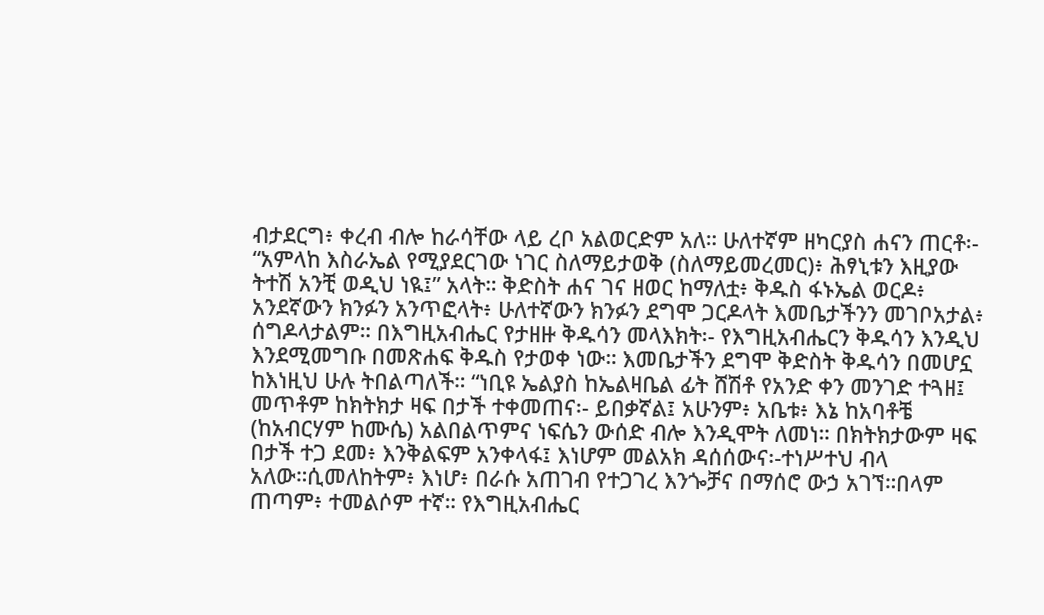ብታደርግ፥ ቀረብ ብሎ ከራሳቸው ላይ ረቦ አልወርድም አለ። ሁለተኛም ዘካርያስ ሐናን ጠርቶ፡- “አምላከ እስራኤል የሚያደርገው ነገር ስለማይታወቅ (ስለማይመረመር)፥ ሕፃኒቱን እዚያው ትተሽ አንቺ ወዲህ ነዪ፤” አላት። ቅድስት ሐና ገና ዘወር ከማለቷ፥ ቅዱስ ፋኑኤል ወርዶ፥ አንደኛውን ክንፉን አንጥፎላት፥ ሁለተኛውን ክንፉን ደግሞ ጋርዶላት እመቤታችንን መገቦአታል፥ ሰግዶላታልም። በእግዚአብሔር የታዘዙ ቅዱሳን መላእክት፡- የእግዚአብሔርን ቅዱሳን እንዲህ እንደሚመግቡ በመጽሐፍ ቅዱስ የታወቀ ነው። እመቤታችን ደግሞ ቅድስት ቅዱሳን በመሆኗ ከእነዚህ ሁሉ ትበልጣለች። “ነቢዩ ኤልያስ ከኤልዛቤል ፊት ሸሽቶ የአንድ ቀን መንገድ ተጓዘ፤ መጥቶም ከክትክታ ዛፍ በታች ተቀመጠና፡- ይበቃኛል፤ አሁንም፥ አቤቱ፥ እኔ ከአባቶቼ (ከአብርሃም ከሙሴ) አልበልጥምና ነፍሴን ውሰድ ብሎ እንዲሞት ለመነ። በክትክታውም ዛፍ በታች ተጋ ደመ፥ እንቅልፍም አንቀላፋ፤ እነሆም መልአክ ዳሰሰውና፡-ተነሥተህ ብላ አለው።ሲመለከትም፥ እነሆ፥ በራሱ አጠገብ የተጋገረ እንጐቻና በማሰሮ ውኃ አገኘ።በላም ጠጣም፥ ተመልሶም ተኛ። የእግዚአብሔር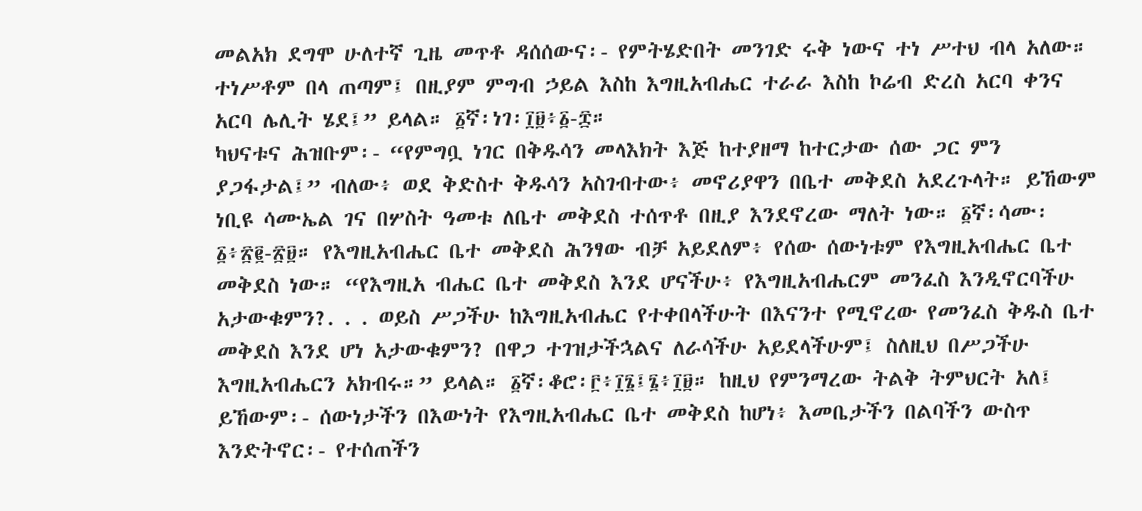መልአክ ደግሞ ሁለተኛ ጊዜ መጥቶ ዳሰሰውና፡- የምትሄድበት መንገድ ሩቅ ነውና ተነ ሥተህ ብላ አለው። ተነሥቶም በላ ጠጣም፤ በዚያም ምግብ ኃይል እስከ እግዚአብሔር ተራራ እስከ ኮሬብ ድረስ አርባ ቀንና አርባ ሌሊት ሄደ፤” ይላል። ፩ኛ፡ነገ፡፲፱፥፩-፰።
ካህናቱና ሕዝቡም፡- “የምግቧ ነገር በቅዱሳን መላእክት እጅ ከተያዘማ ከተርታው ሰው ጋር ምን ያጋፋታል፤” ብለው፥ ወደ ቅድስተ ቅዱሳን አስገብተው፥ መኖሪያዋን በቤተ መቅደስ አደረጉላት። ይኸውም ነቢዩ ሳሙኤል ገና በሦስት ዓመቱ ለቤተ መቅደስ ተሰጥቶ በዚያ እንደኖረው ማለት ነው። ፩ኛ፡ሳሙ፡፩፥፳፪-፳፱። የእግዚአብሔር ቤተ መቅደስ ሕንፃው ብቻ አይደለም፥ የሰው ሰውነቱም የእግዚአብሔር ቤተ መቅደስ ነው። “የእግዚአ ብሔር ቤተ መቅደስ እንደ ሆናችሁ፥ የእግዚአብሔርም መንፈስ እንዲኖርባችሁ አታውቁምን?. . . ወይስ ሥጋችሁ ከእግዚአብሔር የተቀበላችሁት በእናንተ የሚኖረው የመንፈስ ቅዱስ ቤተ መቅደስ እንደ ሆነ አታውቁምን? በዋጋ ተገዝታችኋልና ለራሳችሁ አይደላችሁም፤ ስለዚህ በሥጋችሁ እግዚአብሔርን አክብሩ።” ይላል። ፩ኛ፡ቆሮ፡፫፥፲፮፤፮፥፲፱። ከዚህ የምንማረው ትልቅ ትምህርት አለ፤ ይኸውም፡- ሰውነታችን በእውነት የእግዚአብሔር ቤተ መቅደስ ከሆነ፥ እመቤታችን በልባችን ውስጥ እንድትኖር፡- የተሰጠችን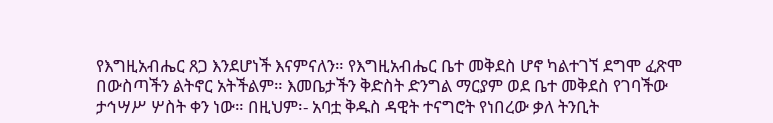የእግዚአብሔር ጸጋ እንደሆነች እናምናለን። የእግዚአብሔር ቤተ መቅደስ ሆኖ ካልተገኘ ደግሞ ፈጽሞ በውስጣችን ልትኖር አትችልም። እመቤታችን ቅድስት ድንግል ማርያም ወደ ቤተ መቅደስ የገባችው ታኅሣሥ ሦስት ቀን ነው። በዚህም፡- አባቷ ቅዱስ ዳዊት ተናግሮት የነበረው ቃለ ትንቢት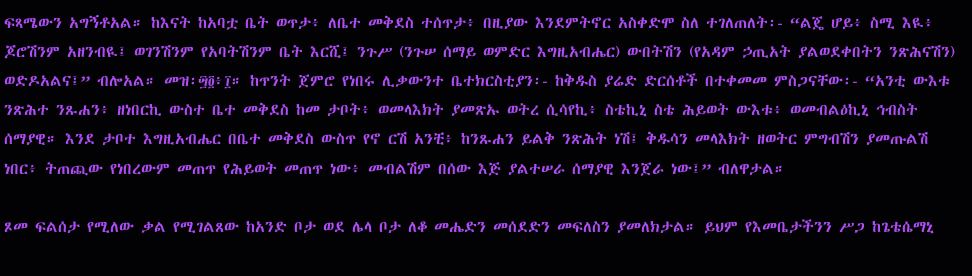ፍጻሜውን አግኝቶአል። ከእናት ከአባቷ ቤት ወጥታ፥ ለቤተ መቅደስ ተሰጥታ፥ በዚያው እንደምትኖር አስቀድሞ ስለ ተገለጠለት፡- “ልጄ ሆይ፥ ስሚ እዪ፥ ጆሮሽንም አዘንብዪ፤ ወገንሽንም የአባትሽንም ቤት እርሺ፤ ንጉሥ (ንጉሠ ሰማይ ወምድር እግዚአብሔር) ውበትሽን (የአዳም ኃጢአት ያልወደቀበትን ንጽሕናሽን) ወድዶአልና፤” ብሎአል። መዝ፡፵፬፥፲። ከጥንት ጀምሮ የነበሩ ሊቃውንተ ቤተክርስቲያን፡- ከቅዱስ ያሬድ ድርሰቶች በተቀመመ ምስጋናቸው፡- “አንቲ ውእቱ ንጽሕተ ንጹሐን፥ ዘነበርኪ ውስተ ቤተ መቅደስ ከመ ታቦት፥ ወመላእክት ያመጽኡ ወትረ ሲሳየኪ፥ ስቴኪኒ ስቴ ሕይወት ውእቱ፥ ወመብልዕኪኒ ኅብስት ሰማያዊ። እንደ ታቦተ እግዚአብሔር በቤተ መቅደስ ውስጥ የኖ ርሽ አንቺ፥ ከንጹሐን ይልቅ ንጽሕት ነሽ፤ ቅዱሳን መላእክት ዘወትር ምግብሽን ያመጡልሽ ነበር፥ ትጠጪው የነበረውም መጠጥ የሕይወት መጠጥ ነው፥ መብልሽም በሰው እጅ ያልተሠራ ሰማያዊ እንጀራ ነው፤” ብለዋታል።

ጾመ ፍልሰታ የሚለው ቃል የሚገልጸው ከአንድ ቦታ ወደ ሌላ ቦታ ለቆ መሔድን መሰደድን መፍለስን ያመለክታል። ይህም የእመቤታችንን ሥጋ ከጌቴሴማኒ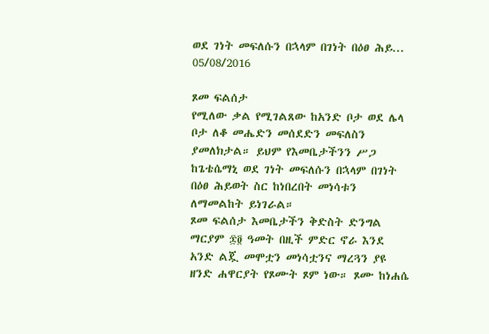ወደ ገነት መፍለሱን በኋላም በገነት በዕፀ ሕይ...
05/08/2016

ጾመ ፍልሰታ
የሚለው ቃል የሚገልጸው ከአንድ ቦታ ወደ ሌላ ቦታ ለቆ መሔድን መሰደድን መፍለስን ያመለክታል። ይህም የእመቤታችንን ሥጋ ከጌቴሴማኒ ወደ ገነት መፍለሱን በኋላም በገነት በዕፀ ሕይወት ስር ከነበረበት መነሳቱን ለማመልከት ይነገራል።
ጾመ ፍልሰታ እመቤታችን ቅድስት ድንግል ማርያም ፷፬ ዓመት በዚች ምድር ኖራ እንደ አንድ ልጇ መሞቷን መነሳቷንና ማረጓን ያዩ ዘንድ ሐዋርያት የጾሙት ጾም ነው። ጾሙ ከነሐሴ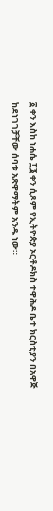፩ ቀን እስከ ነሐሴ ፲፮ ቀን ሲጾም የኢትዮጵያ ኦርቶዶክስ ተዋሕዶ ቤተ ክርስቲያን በአዋጅ ከደነገገቻቸው ሰባቱ አጽዋማትም አንዱ ነው።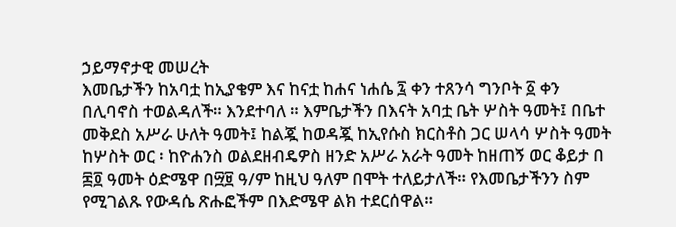ኃይማኖታዊ መሠረት
እመቤታችን ከአባቷ ከኢያቄም እና ከናቷ ከሐና ነሐሴ ፯ ቀን ተጸንሳ ግንቦት ፩ ቀን በሊባኖስ ተወልዳለች። እንደተባለ ። እምቤታችን በእናት አባቷ ቤት ሦስት ዓመት፤ በቤተ መቅደስ አሥራ ሁለት ዓመት፤ ከልጇ ከወዳጇ ከኢየሱስ ክርስቶስ ጋር ሠላሳ ሦስት ዓመት ከሦስት ወር ፡ ከዮሐንስ ወልደዘብዴዎስ ዘንድ አሥራ አራት ዓመት ከዘጠኝ ወር ቆይታ በ ፷፬ ዓመት ዕድሜዋ በ፵፱ ዓ/ም ከዚህ ዓለም በሞት ተለይታለች። የእመቤታችንን ስም የሚገልጹ የውዳሴ ጽሑፎችም በእድሜዋ ልክ ተደርሰዋል።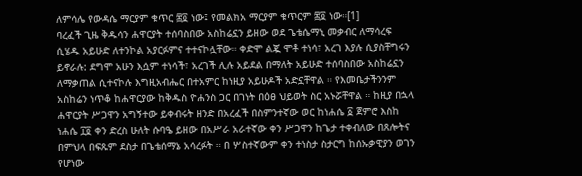ለምሳሌ የውዳሴ ማርያም ቁጥር ፷፬ ነው፤ የመልክአ ማርያም ቁጥርም ፷፬ ነው።[1]
ባረፈች ጊዜ ቅዱሳን ሐዋርያት ተሰባስበው አስከሬኗን ይዘው ወደ ጌቴሴማኒ መቃብር ለማሳረፍ ሲሄዱ አይሁድ ለተንኮል አያርፉምና ተተናኮሏቸው። ቀድሞ ልጇ ሞቶ ተነሳ፣ አረገ እያሉ ሲያስቸግሩን ይኖራሉ: ደግሞ አሁን እሷም ተነሳች፣ አረገች ሊሉ አይደል በማለት አይሁድ ተሰባስበው አስከሬኗን ለማቃጠል ሲተናኮሉ እግዚአብሔር በተአምር ከነዚያ አይሁዶች አድኗቸዋል ። የእመቤታችንንም አስከሬን ነጥቆ ከሐዋርያው ከቅዱስ ዮሐንስ ጋር በገነት በዕፀ ህይወት ስር አኑሯቸዋል ። ከዚያ በኋላ ሐዋርያት ሥጋዋን አግኝተው ይቀብሩት ዘንድ በአረፈች በስምንተኛው ወር ከነሐሴ ፩ ጀምሮ እስከ ነሐሴ ፲፬ ቀን ድረስ ሁለት ሱባዔ ይዘው በአሥራ አራተኛው ቀን ሥጋዋን ከጌታ ተቀብለው በጸሎትና በምህላ በፍጹም ደስታ በጌቴሰማኔ አሳረፉት ። በ ሦስተኛውም ቀን ተነስታ ስታርግ ከሰኡቃዊያን ወገን የሆነው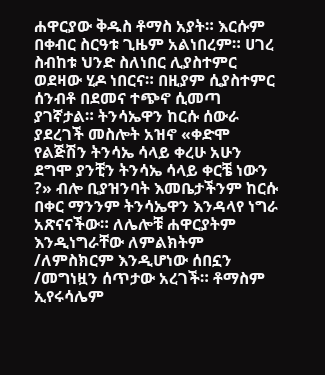ሐዋርያው ቅዱስ ቶማስ አያት። እርሱም በቀብር ስርዓቱ ጊዜም አልነበረም። ሀገረ ስብከቱ ህንድ ስለነበር ሊያስተምር ወደዛው ሂዶ ነበርና። በዚያም ሲያስተምር ሰንብቶ በደመና ተጭኖ ሲመጣ ያገኛታል። ትንሳኤዋን ከርሱ ሰውራ ያደረገች መስሎት አዝኖ «ቀድሞ የልጅሽን ትንሳኤ ሳላይ ቀረሁ አሁን ደግሞ ያንቺን ትንሳኤ ሳላይ ቀርቼ ነውን ?» ብሎ ቢያዝንባት እመቤታችንም ከርሱ በቀር ማንንም ትንሳኤዋን እንዳላየ ነግራ አጽናናችው። ለሌሎቹ ሐዋርያትም እንዲነግራቸው ለምልክትም /ለምስክርም እንዲሆነው ሰበኗን /መግነዟን ሰጥታው አረገች። ቶማስም ኢየሩሳሌም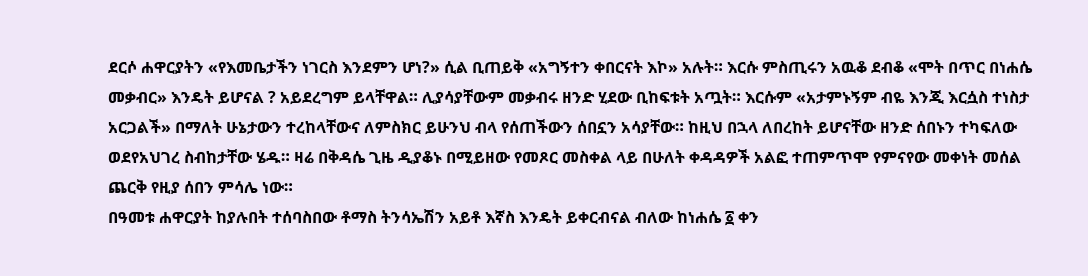ደርሶ ሐዋርያትን «የእመቤታችን ነገርስ እንደምን ሆነ?» ሲል ቢጠይቅ «አግኝተን ቀበርናት እኮ» አሉት። እርሱ ምስጢሩን አዉቆ ደብቆ «ሞት በጥር በነሐሴ መቃብር» እንዴት ይሆናል ? አይደረግም ይላቸዋል። ሊያሳያቸውም መቃብሩ ዘንድ ሂደው ቢከፍቱት አጧት። እርሱም «አታምኑኝም ብዬ እንጂ እርሷስ ተነስታ አርጋልች» በማለት ሁኔታውን ተረከላቸውና ለምስክር ይሁንህ ብላ የሰጠችውን ሰበኗን አሳያቸው። ከዚህ በኋላ ለበረከት ይሆናቸው ዘንድ ሰበኑን ተካፍለው ወደየአህገረ ስብከታቸው ሄዱ። ዛሬ በቅዳሴ ጊዜ ዲያቆኑ በሚይዘው የመጾር መስቀል ላይ በሁለት ቀዳዳዎች አልፎ ተጠምጥሞ የምናየው መቀነት መሰል ጨርቅ የዚያ ሰበን ምሳሌ ነው።
በዓመቱ ሐዋርያት ከያሉበት ተሰባስበው ቶማስ ትንሳኤሽን አይቶ እኛስ እንዴት ይቀርብናል ብለው ከነሐሴ ፩ ቀን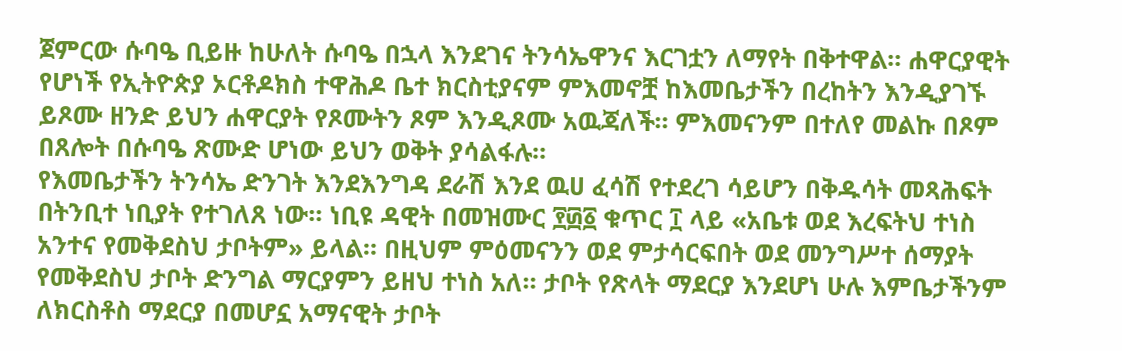ጀምርው ሱባዔ ቢይዙ ከሁለት ሱባዔ በኋላ እንደገና ትንሳኤዋንና እርገቷን ለማየት በቅተዋል። ሐዋርያዊት የሆነች የኢትዮጵያ ኦርቶዶክስ ተዋሕዶ ቤተ ክርስቲያናም ምእመኖቿ ከእመቤታችን በረከትን እንዲያገኙ ይጾሙ ዘንድ ይህን ሐዋርያት የጾሙትን ጾም እንዲጾሙ አዉጃለች። ምእመናንም በተለየ መልኩ በጾም በጸሎት በሱባዔ ጽሙድ ሆነው ይህን ወቅት ያሳልፋሉ።
የእመቤታችን ትንሳኤ ድንገት እንደእንግዳ ደራሽ እንደ ዉሀ ፈሳሽ የተደረገ ሳይሆን በቅዱሳት መጻሕፍት በትንቢተ ነቢያት የተገለጸ ነው። ነቢዩ ዳዊት በመዝሙር ፻፴፩ ቁጥር ፲ ላይ «አቤቱ ወደ እረፍትህ ተነስ አንተና የመቅደስህ ታቦትም» ይላል። በዚህም ምዕመናንን ወደ ምታሳርፍበት ወደ መንግሥተ ሰማያት የመቅደስህ ታቦት ድንግል ማርያምን ይዘህ ተነስ አለ። ታቦት የጽላት ማደርያ እንደሆነ ሁሉ እምቤታችንም ለክርስቶስ ማደርያ በመሆኗ አማናዊት ታቦት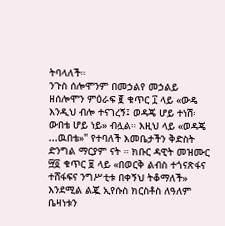ትባላለች።
ንጉስ ሰሎሞንም በመኃልየ መኃልይ ዘሰሎሞን ምዕራፍ ፪ ቁጥር ፲ ላይ «ውዴ እንዲህ ብሎ ተናገረኝ፤ ወዳጄ ሆይ ተነሽ፡ ውበቴ ሆይ ነይ» ብሏል። እዚህ ላይ «ወዳጄ ...ዉበቴ»" የተባለች እመቤታችን ቅድስት ድንግል ማርያም ናት ። ክቡር ዳዊት መዝሙር ፵፬ ቁጥር ፱ ላይ «በወርቅ ልብስ ተጎናጽፋና ተሸፋፍና ንግሥቲቱ በቀኝህ ትቆማለች» እንደሚል ልጇ ኢየሱስ ክርስቶስ ለዓለም ቤዛነቱን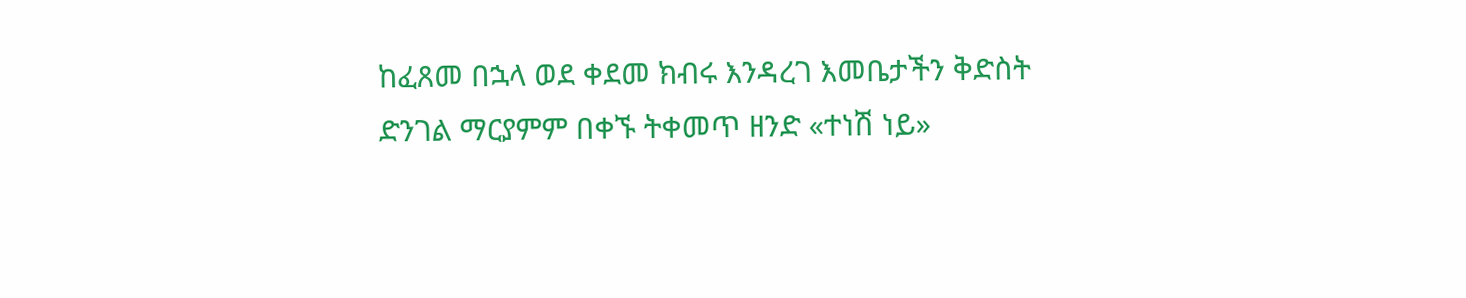ከፈጸመ በኋላ ወደ ቀደመ ክብሩ እንዳረገ እመቤታችን ቅድስት ድንገል ማርያምም በቀኙ ትቀመጥ ዘንድ «ተነሽ ነይ»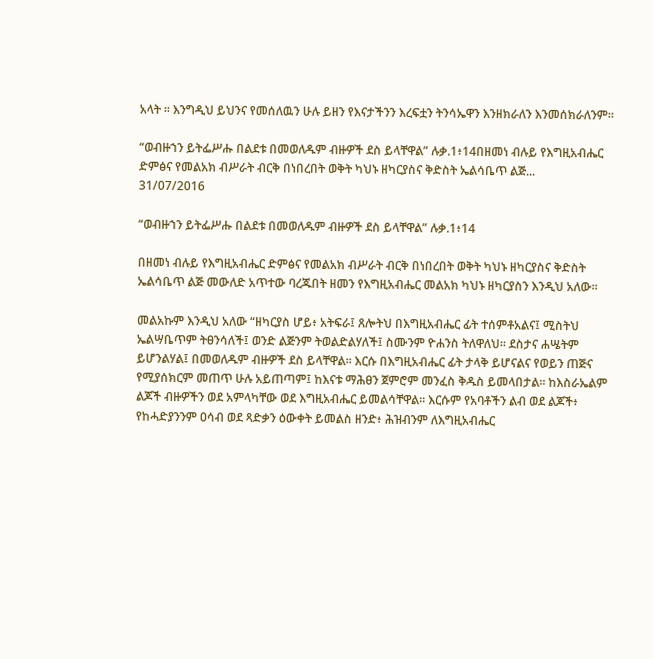አላት ። እንግዲህ ይህንና የመሰለዉን ሁሉ ይዘን የእናታችንን እረፍቷን ትንሳኤዋን እንዘክራለን እንመሰክራለንም።

“ወብዙኀን ይትፌሥሑ በልደቱ በመወለዱም ብዙዎች ደስ ይላቸዋል” ሉቃ.1፥14በዘመነ ብሉይ የእግዚአብሔር ድምፅና የመልአክ ብሥራት ብርቅ በነበረበት ወቅት ካህኑ ዘካርያስና ቅድስት ኤልሳቤጥ ልጅ...
31/07/2016

“ወብዙኀን ይትፌሥሑ በልደቱ በመወለዱም ብዙዎች ደስ ይላቸዋል” ሉቃ.1፥14

በዘመነ ብሉይ የእግዚአብሔር ድምፅና የመልአክ ብሥራት ብርቅ በነበረበት ወቅት ካህኑ ዘካርያስና ቅድስት ኤልሳቤጥ ልጅ መውለድ አጥተው ባረጁበት ዘመን የእግዚአብሔር መልአክ ካህኑ ዘካርያስን እንዲህ አለው፡፡

መልአኩም እንዲህ አለው “ዘካርያስ ሆይ፥ አትፍራ፤ ጸሎትህ በእግዚአብሔር ፊት ተሰምቶአልና፤ ሚስትህ ኤልሣቤጥም ትፀንሳለች፤ ወንድ ልጅንም ትወልድልሃለች፤ ስሙንም ዮሐንስ ትለዋለህ፡፡ ደስታና ሐሤትም ይሆንልሃል፤ በመወለዱም ብዙዎች ደስ ይላቸዋል፡፡ እርሱ በእግዚአብሔር ፊት ታላቅ ይሆናልና የወይን ጠጅና የሚያሰክርም መጠጥ ሁሉ አይጠጣም፤ ከእናቱ ማሕፀን ጀምሮም መንፈስ ቅዱስ ይመላበታል፡፡ ከእስራኤልም ልጆች ብዙዎችን ወደ አምላካቸው ወደ እግዚአብሔር ይመልሳቸዋል፡፡ እርሱም የአባቶችን ልብ ወደ ልጆች፥ የከሓድያንንም ዐሳብ ወደ ጻድቃን ዕውቀት ይመልስ ዘንድ፥ ሕዝብንም ለእግዚአብሔር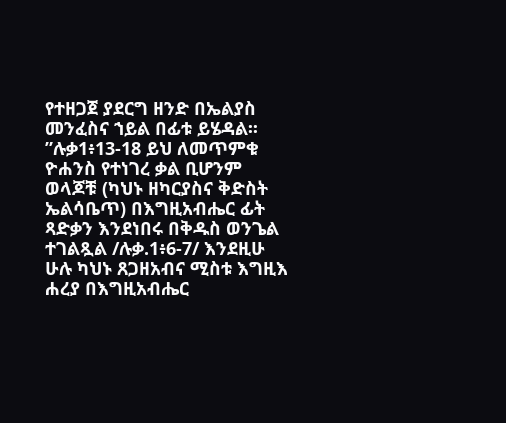የተዘጋጀ ያደርግ ዘንድ በኤልያስ መንፈስና ኀይል በፊቱ ይሄዳል፡፡”ሉቃ1፥13-18 ይህ ለመጥምቁ ዮሐንስ የተነገረ ቃል ቢሆንም ወላጆቹ (ካህኑ ዘካርያስና ቅድስት ኤልሳቤጥ) በእግዚአብሔር ፊት ጻድቃን እንደነበሩ በቅዱስ ወንጌል ተገልጿል /ሉቃ.1፥6-7/ እንደዚሁ ሁሉ ካህኑ ጸጋዘአብና ሚስቱ እግዚእ ሐረያ በእግዚአብሔር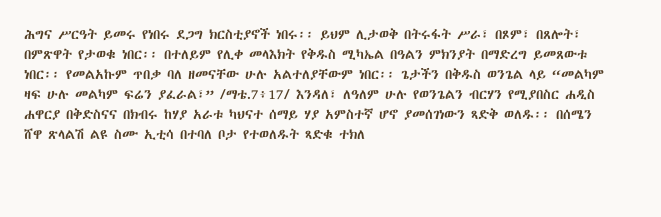ሕግና ሥርዓት ይመሩ የነበሩ ደጋግ ክርስቲያኖች ነበሩ፡፡ ይህም ሊታወቅ በትሩፋት ሥራ፣ በጾም፣ በጸሎት፣ በምጽዋት የታወቁ ነበር፡፡ በተለይም የሊቀ መላእክት የቅዱስ ሚካኤል በዓልን ምክንያት በማድረግ ይመጸውቱ ነበር፡፡ የመልአኩም ጥበቃ ባለ ዘመናቸው ሁሉ አልተለያቸውም ነበር፡፡ ጌታችን በቅዱስ ወንጌል ላይ “መልካም ዛፍ ሁሉ መልካም ፍሬን ያፈራል፣” /ማቴ.7፥17/ እንዳለ፣ ለዓለም ሁሉ የወንጌልን ብርሃን የሚያበስር ሐዲስ ሐዋርያ በቅድስናና በክብሩ ከሃያ አራቱ ካህናተ ሰማይ ሃያ አምስተኛ ሆኖ ያመሰገነውን ጻድቅ ወለዱ፡፡ በሰሜን ሸዋ ጽላልሽ ልዩ ስሙ ኢቲሳ በተባለ ቦታ የተወለዱት ጻድቁ ተክለ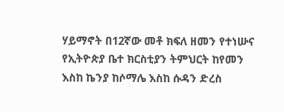ሃይማኖት በ12ኛው መቶ ክፍለ ዘመን የተነሡና የኢትዮጵያ ቤተ ክርስቲያን ትምህርት ከየመን እስከ ኬንያ ከሶማሌ እስከ ሱዳን ድረስ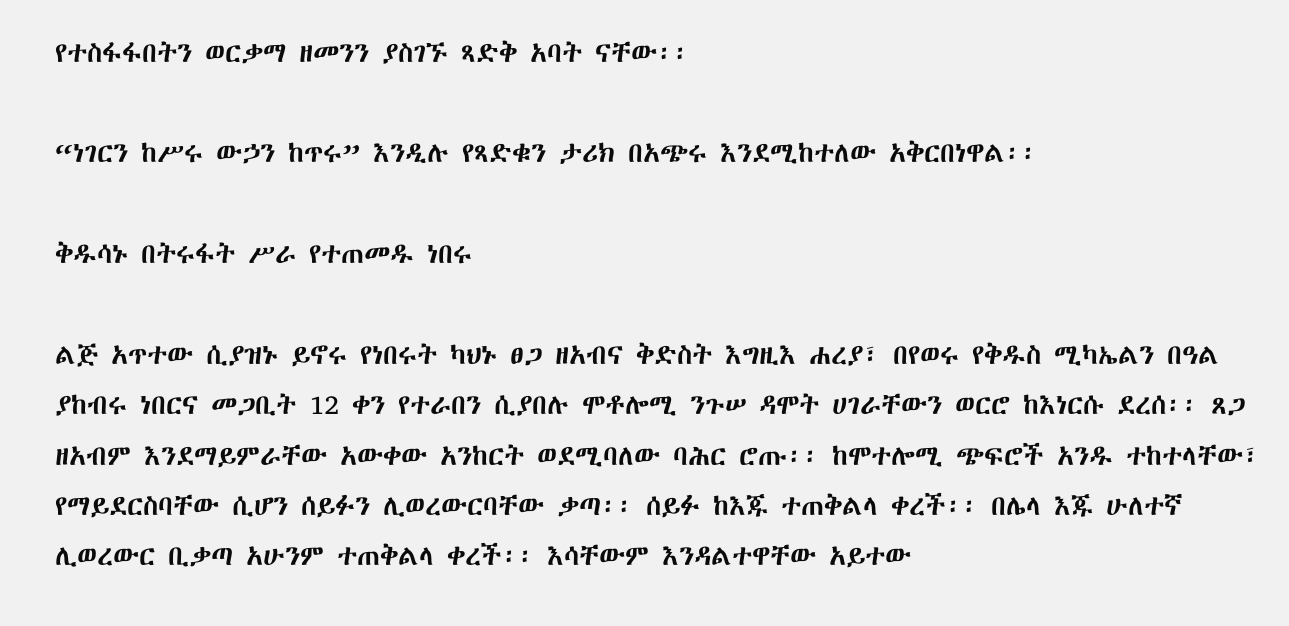የተስፋፋበትን ወርቃማ ዘመንን ያስገኙ ጻድቅ አባት ናቸው፡፡

“ነገርን ከሥሩ ውኃን ከጥሩ” እንዲሉ የጻድቁን ታሪክ በአጭሩ እንደሚከተለው አቅርበነዋል፡፡

ቅዱሳኑ በትሩፋት ሥራ የተጠመዱ ነበሩ

ልጅ አጥተው ሲያዝኑ ይኖሩ የነበሩት ካህኑ ፀጋ ዘአብና ቅድስት እግዚእ ሐረያ፣ በየወሩ የቅዱስ ሚካኤልን በዓል ያከብሩ ነበርና መጋቢት 12 ቀን የተራበን ሲያበሉ ሞቶሎሚ ንጉሠ ዳሞት ሀገራቸውን ወርሮ ከእነርሱ ደረሰ፡፡ ጸጋ ዘአብም እንደማይምራቸው አውቀው አንከርት ወደሚባለው ባሕር ሮጡ፡፡ ከሞተሎሚ ጭፍሮች አንዱ ተከተላቸው፣ የማይደርስባቸው ሲሆን ሰይፉን ሊወረውርባቸው ቃጣ፡፡ ሰይፉ ከእጁ ተጠቅልላ ቀረች፡፡ በሌላ እጁ ሁለተኛ ሊወረውር ቢቃጣ አሁንም ተጠቅልላ ቀረች፡፡ እሳቸውም እንዳልተዋቸው አይተው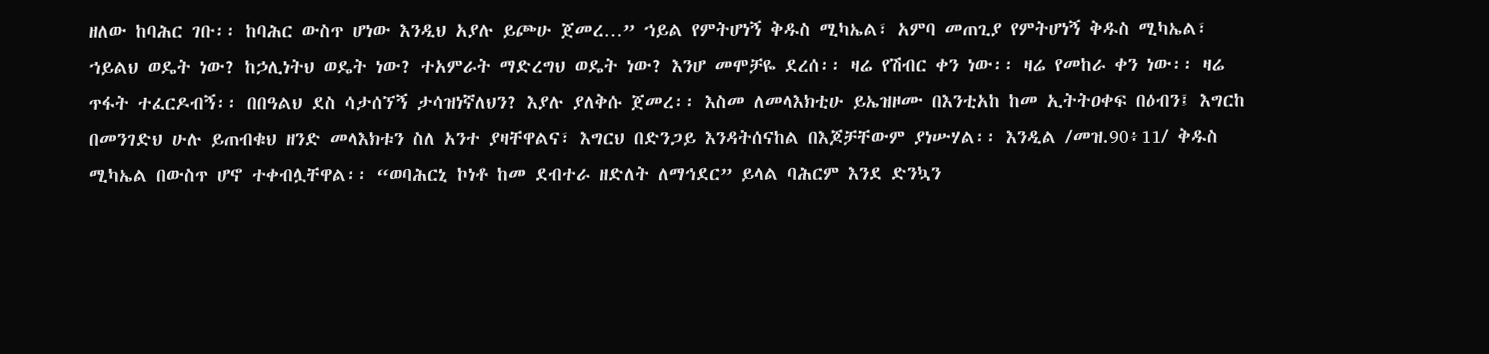ዘለው ከባሕር ገቡ፡፡ ከባሕር ውስጥ ሆነው እንዲህ አያሉ ይጮሁ ጀመረ…” ኀይል የምትሆነኝ ቅዱስ ሚካኤል፣ አምባ መጠጊያ የምትሆነኝ ቅዱስ ሚካኤል፣ ኀይልህ ወዴት ነው? ከኃሊነትህ ወዴት ነው? ተአምራት ማድረግህ ወዴት ነው? እንሆ መሞቻዬ ደረሰ፡፡ ዛሬ የሽብር ቀን ነው፡፡ ዛሬ የመከራ ቀን ነው፡፡ ዛሬ ጥፋት ተፈርዶብኝ፡፡ በበዓልህ ደስ ሳታሰኘኝ ታሳዝነኛለህን? እያሉ ያለቅሱ ጀመረ፡፡ እስመ ለመላእክቲሁ ይኤዝዞሙ በእንቲአከ ከመ ኢትትዐቀፍ በዕብን፤ እግርከ በመንገድህ ሁሉ ይጠብቁህ ዘንድ መላእክቱን ስለ አንተ ያዛቸዋልና፣ እግርህ በድንጋይ እንዳትሰናከል በእጆቻቸውም ያነሡሃል፡፡ እንዲል /መዝ.90፥11/ ቅዱስ ሚካኤል በውስጥ ሆኖ ተቀብሏቸዋል፡፡ “ወባሕርኒ ኮነቶ ከመ ደብተራ ዘድለት ለማኅደር” ይላል ባሕርም እንደ ድንኳን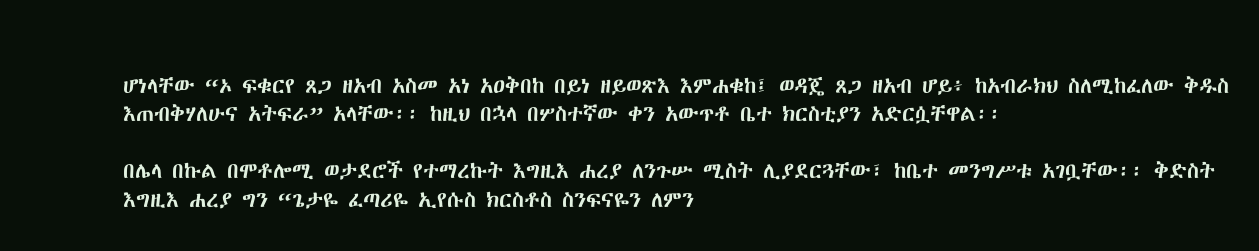ሆነላቸው “ኦ ፍቁርየ ጸጋ ዘአብ አስመ አነ አዐቅበከ በይነ ዘይወጽእ እምሐቁከ፤ ወዳጄ ጸጋ ዘአብ ሆይ፥ ከአብራክህ ስለሚከፈለው ቅዱስ እጠብቅሃለሁና አትፍራ” አላቸው፡፡ ከዚህ በኋላ በሦስተኛው ቀን አውጥቶ ቤተ ክርስቲያን አድርሷቸዋል፡፡

በሌላ በኩል በሞቶሎሚ ወታደሮች የተማረኩት እግዚእ ሐረያ ለንጉሡ ሚስት ሊያደርጓቸው፣ ከቤተ መንግሥቱ አገቧቸው፡፡ ቅድስት እግዚእ ሐረያ ግን “ጌታዬ ፈጣሪዬ ኢየሱስ ክርስቶስ ስንፍናዬን ለምን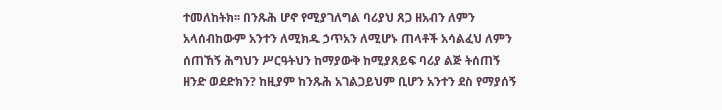ተመለከትክ፡፡ በንጹሕ ሆኖ የሚያገለግል ባሪያህ ጸጋ ዘአብን ለምን አላሰብከውም አንተን ለሚክዱ ኃጥአን ለሚሆኑ ጠላቶች አሳልፈህ ለምን ሰጠኸኝ ሕግህን ሥርዓትህን ከማያውቅ ከሚያጸይፍ ባሪያ ልጅ ትሰጠኝ ዘንድ ወደድክን? ከዚያም ከንጹሕ አገልጋይህም ቢሆን አንተን ደስ የማያሰኝ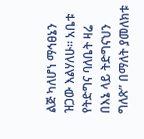ልጅ ካለሆነ ማኅፀኔን ዝጋው እልሃለሁ፡፡ አቤቱ የትድግና ባለቤት ዛሬ በእኔ ላይ ትድግናህን ግለጽ” በማለት ያመለክቱ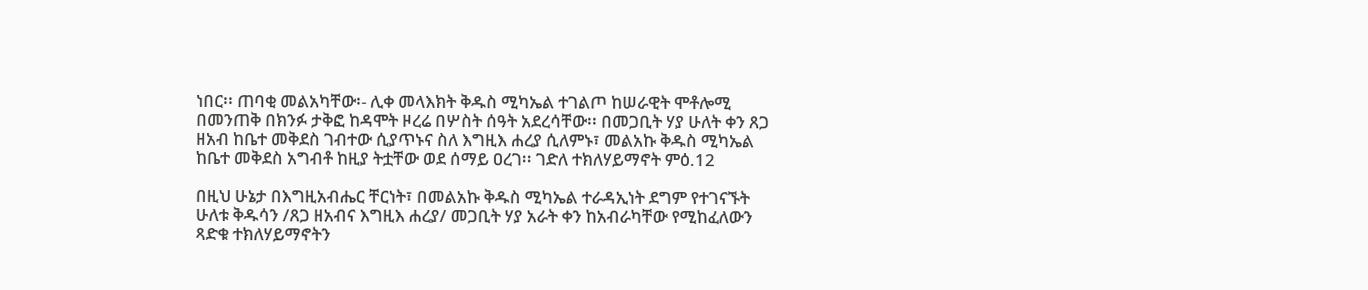ነበር፡፡ ጠባቂ መልአካቸው፡- ሊቀ መላእክት ቅዱስ ሚካኤል ተገልጦ ከሠራዊት ሞቶሎሚ በመንጠቅ በክንፉ ታቅፎ ከዳሞት ዞረሬ በሦስት ሰዓት አደረሳቸው፡፡ በመጋቢት ሃያ ሁለት ቀን ጸጋ ዘአብ ከቤተ መቅደስ ገብተው ሲያጥኑና ስለ እግዚእ ሐረያ ሲለምኑ፣ መልአኩ ቅዱስ ሚካኤል ከቤተ መቅደስ አግብቶ ከዚያ ትቷቸው ወደ ሰማይ ዐረገ፡፡ ገድለ ተክለሃይማኖት ምዕ.12

በዚህ ሁኔታ በእግዚአብሔር ቸርነት፣ በመልአኩ ቅዱስ ሚካኤል ተራዳኢነት ደግም የተገናኙት ሁለቱ ቅዱሳን /ጸጋ ዘአብና እግዚእ ሐረያ/ መጋቢት ሃያ አራት ቀን ከአብራካቸው የሚከፈለውን ጻድቁ ተክለሃይማኖትን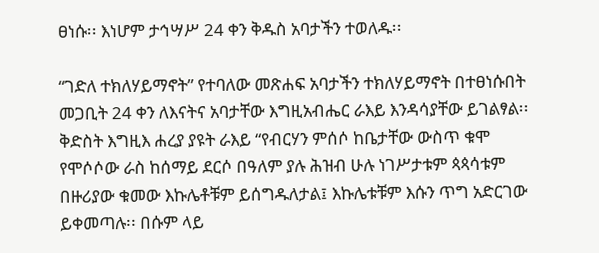ፀነሱ፡፡ እነሆም ታኅሣሥ 24 ቀን ቅዱስ አባታችን ተወለዱ፡፡

“ገድለ ተክለሃይማኖት” የተባለው መጽሐፍ አባታችን ተክለሃይማኖት በተፀነሱበት መጋቢት 24 ቀን ለእናትና አባታቸው እግዚአብሔር ራእይ እንዳሳያቸው ይገልፃል፡፡ ቅድስት እግዚእ ሐረያ ያዩት ራእይ “የብርሃን ምሰሶ ከቤታቸው ውስጥ ቁሞ የሞሶሶው ራስ ከሰማይ ደርሶ በዓለም ያሉ ሕዝብ ሁሉ ነገሥታቱም ጳጳሳቱም በዙሪያው ቁመው እኩሌቶቹም ይሰግዱለታል፤ እኩሌቱቹም እሱን ጥግ አድርገው ይቀመጣሉ፡፡ በሱም ላይ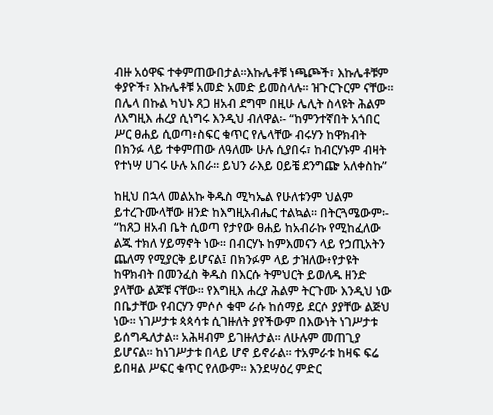ብዙ አዕዋፍ ተቀምጠውበታል፡፡እኩሌቶቹ ነጫጮች፣ እኩሌቶቹም ቀያዮች፣ እኩሌቶቹ አመድ አመድ ይመስላሉ፡፡ ዝጉርጉርም ናቸው፡፡ በሌላ በኩል ካህኑ ጸጋ ዘአብ ደግሞ በዚሁ ሌሊት ስላዩት ሕልም ለእግዚእ ሐረያ ሲነግሩ እንዲህ ብለዋል፡- “ከምንተኛበት አጎበር ሥር ፀሐይ ሲወጣ፥ስፍር ቁጥር የሌላቸው ብሩሃን ከዋክብት በክንፉ ላይ ተቀምጠው ለዓለሙ ሁሉ ሲያበሩ፣ ከብርሃኑም ብዛት የተነሣ ሀገሩ ሁሉ አበራ፡፡ ይህን ራእይ ዐይቼ ደንግጬ አለቀስኩ”

ከዚህ በኋላ መልአኩ ቅዱስ ሚካኤል የሁለቱንም ህልም ይተረጉሙላቸው ዘንድ ከእግዚአብሔር ተልኳል፡፡ በትርጓሜውም፡- “ከጸጋ ዘአብ ቤት ሲወጣ የታየው ፀሐይ ከአብራኩ የሚከፈለው ልጁ ተክለ ሃይማኖት ነው፡፡ በብርሃኑ ከምእመናን ላይ የኃጢአትን ጨለማ የሚያርቅ ይሆናል፤ በክንፉም ላይ ታዝለው፥የታዩት ከዋክብት በመንፈስ ቅዱስ በእርሱ ትምህርት ይወለዱ ዘንድ ያላቸው ልጆቹ ናቸው፡፡ የእግዚእ ሐረያ ሕልም ትርጉሙ እንዲህ ነው በቤታቸው የብርሃን ምሶሶ ቁሞ ራሱ ከሰማይ ደርሶ ያያቸው ልጅህ ነው፡፡ ነገሥታቱ ጳጳሳቱ ሲገዙለት ያየችውም በእውነት ነገሥታቱ ይሰግዱለታል፡፡ አሕዛብም ይገዙለታል፡፡ ለሁሉም መጠጊያ ይሆናል፡፡ ከነገሥታቱ በላይ ሆኖ ይኖራል፡፡ ተአምራቱ ከዛፍ ፍሬ ይበዛል ሥፍር ቁጥር የለውም፡፡ እንደሣዕረ ምድር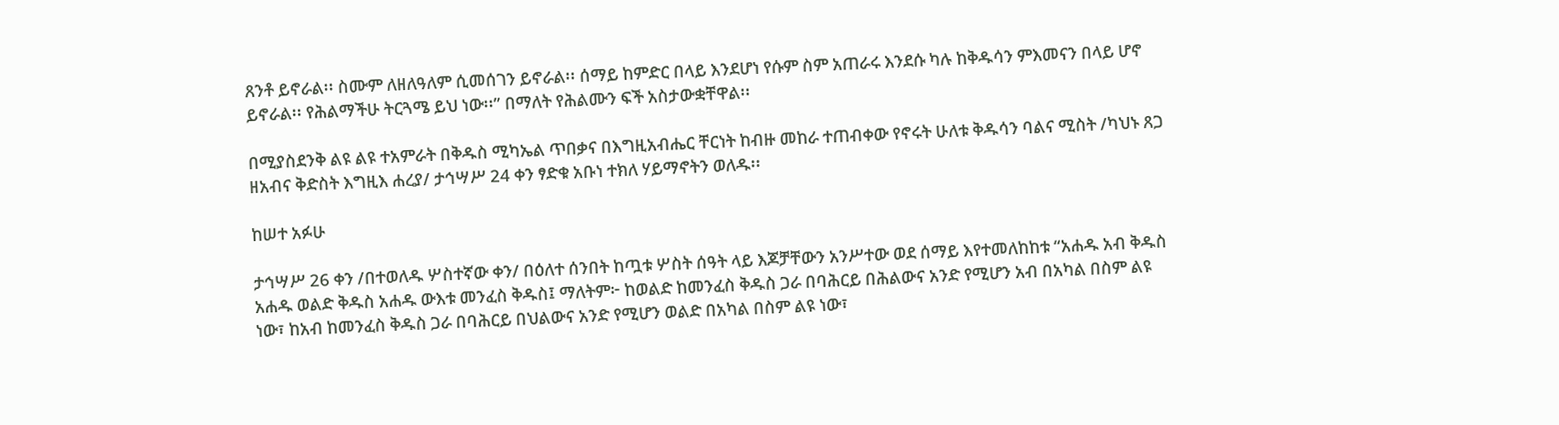ጸንቶ ይኖራል፡፡ ስሙም ለዘለዓለም ሲመሰገን ይኖራል፡፡ ሰማይ ከምድር በላይ እንደሆነ የሱም ስም አጠራሩ እንደሱ ካሉ ከቅዱሳን ምእመናን በላይ ሆኖ ይኖራል፡፡ የሕልማችሁ ትርጓሜ ይህ ነው፡፡” በማለት የሕልሙን ፍች አስታውቋቸዋል፡፡

በሚያስደንቅ ልዩ ልዩ ተአምራት በቅዱስ ሚካኤል ጥበቃና በእግዚአብሔር ቸርነት ከብዙ መከራ ተጠብቀው የኖሩት ሁለቱ ቅዱሳን ባልና ሚስት /ካህኑ ጸጋ ዘአብና ቅድስት እግዚእ ሐረያ/ ታኅሣሥ 24 ቀን ፃድቁ አቡነ ተክለ ሃይማኖትን ወለዱ፡፡

ከሠተ አፉሁ

ታኅሣሥ 26 ቀን /በተወለዱ ሦስተኛው ቀን/ በዕለተ ሰንበት ከጧቱ ሦስት ሰዓት ላይ እጆቻቸውን አንሥተው ወደ ሰማይ እየተመለከከቱ “አሐዱ አብ ቅዱስ አሐዱ ወልድ ቅዱስ አሐዱ ውእቱ መንፈስ ቅዱስ፤ ማለትም፦ ከወልድ ከመንፈስ ቅዱስ ጋራ በባሕርይ በሕልውና አንድ የሚሆን አብ በአካል በስም ልዩ ነው፣ ከአብ ከመንፈስ ቅዱስ ጋራ በባሕርይ በህልውና አንድ የሚሆን ወልድ በአካል በስም ልዩ ነው፣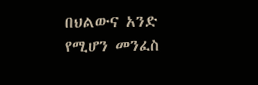በህልውና አንድ የሚሆን መንፈስ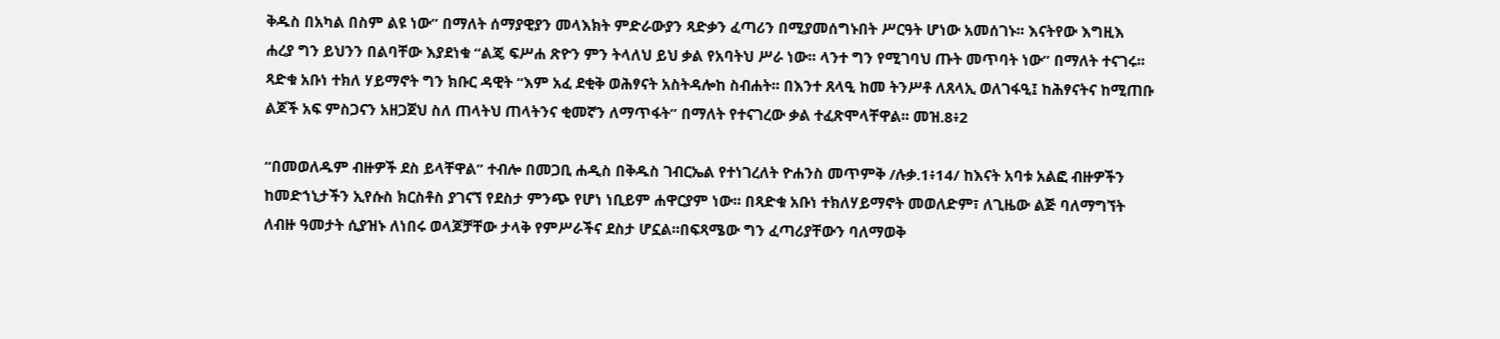ቅዱስ በአካል በስም ልዩ ነው” በማለት ሰማያዊያን መላእክት ምድራውያን ጻድቃን ፈጣሪን በሚያመሰግኑበት ሥርዓት ሆነው አመሰገኑ፡፡ እናትየው እግዚእ ሐረያ ግን ይህንን በልባቸው እያደነቁ “ልጄ ፍሥሐ ጽዮን ምን ትላለህ ይህ ቃል የአባትህ ሥራ ነው፡፡ ላንተ ግን የሚገባህ ጡት መጥባት ነው” በማለት ተናገሩ፡፡ ጻድቁ አቡነ ተክለ ሃይማኖት ግን ክቡር ዳዊት “እም አፈ ደቂቅ ወሕፃናት አስትዳሎከ ስብሐት፡፡ በእንተ ጸላዒ ከመ ትንሥቶ ለጸላኢ ወለገፋዒ፤ ከሕፃናትና ከሚጠቡ ልጆች አፍ ምስጋናን አዘጋጀህ ስለ ጠላትህ ጠላትንና ቂመኛን ለማጥፋት” በማለት የተናገረው ቃል ተፈጽሞላቸዋል፡፡ መዝ.8፥2

“በመወለዱም ብዙዎች ደስ ይላቸዋል” ተብሎ በመጋቢ ሐዲስ በቅዱስ ገብርኤል የተነገረለት ዮሐንስ መጥምቅ /ሉቃ.1፥14/ ከእናት አባቱ አልፎ ብዙዎችን ከመድኀኒታችን ኢየሱስ ክርስቶስ ያገናኘ የደስታ ምንጭ የሆነ ነቢይም ሐዋርያም ነው፡፡ በጻድቁ አቡነ ተክለሃይማኖት መወለድም፣ ለጊዜው ልጅ ባለማግኘት ለብዙ ዓመታት ሲያዝኑ ለነበሩ ወላጆቻቸው ታላቅ የምሥራችና ደስታ ሆኗል፡፡በፍጻሜው ግን ፈጣሪያቸውን ባለማወቅ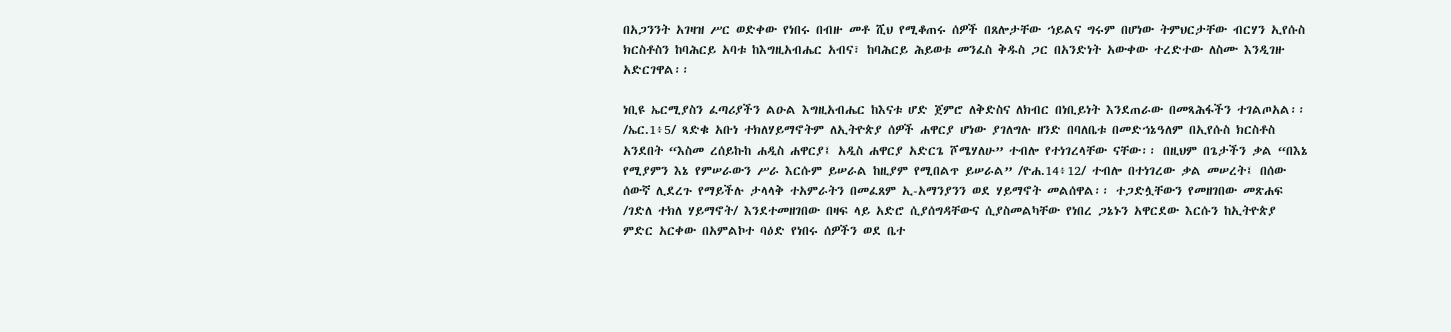በአጋንንት አገዛዝ ሥር ወድቀው የነበሩ በብዙ መቶ ሺህ የሚቆጠሩ ሰዎች በጸሎታቸው ኀይልና ግሩም በሆነው ትምህርታቸው ብርሃን ኢየሱስ ክርስቶስን ከባሕርይ አባቱ ከእግዚአብሔር አብና፣ ከባሕርይ ሕይወቱ መንፈስ ቅዱስ ጋር በአንድነት አውቀው ተረድተው ለስሙ እንዲገዙ አድርገዋል፡፡

ነቢዩ ኤርሚያስን ፈጣሪያችን ልዑል እግዚአብሔር ከእናቱ ሆድ ጀምሮ ለቅድስና ለክብር በነቢይነት እንደጠራው በመጻሕፋችን ተገልጦአል፡፡ /ኤር.1፥5/ ጻድቁ አቡነ ተክለሃይማኖትም ለኢትዮጵያ ሰዎች ሐዋርያ ሆነው ያገለግሉ ዘንድ በባለቤቱ በመድኀኔዓለም በኢየሱስ ክርስቶስ አንደበት “እስመ ረሰይኩከ ሐዲስ ሐዋርያ፤ አዲስ ሐዋርያ አድርጌ ሾሜሃለሁ” ተብሎ የተነገረላቸው ናቸው፡፡ በዚህም በጌታችን ቃል “በእኔ የሚያምን እኔ የምሠራውን ሥራ እርሱም ይሠራል ከዚያም የሚበልጥ ይሠራል” /ዮሐ.14፥12/ ተብሎ በተነገረው ቃል መሠረት፤ በሰው ሰውኛ ሊደረጉ የማይችሉ ታላላቅ ተአምራትን በመፈጸም ኢ-አማንያንን ወደ ሃይማኖት መልሰዋል፡፡ ተጋድሏቸውን የመዘገበው መጽሐፍ /ገድለ ተክለ ሃይማኖት/ እንደተመዘገበው በዛፍ ላይ አድሮ ሲያሰግዳቸውና ሲያስመልካቸው የነበረ ጋኔኑን አዋርደው እርሱን ከኢትዮጵያ ምድር አርቀው በአምልኮተ ባዕድ የነበሩ ሰዎችን ወደ ቤተ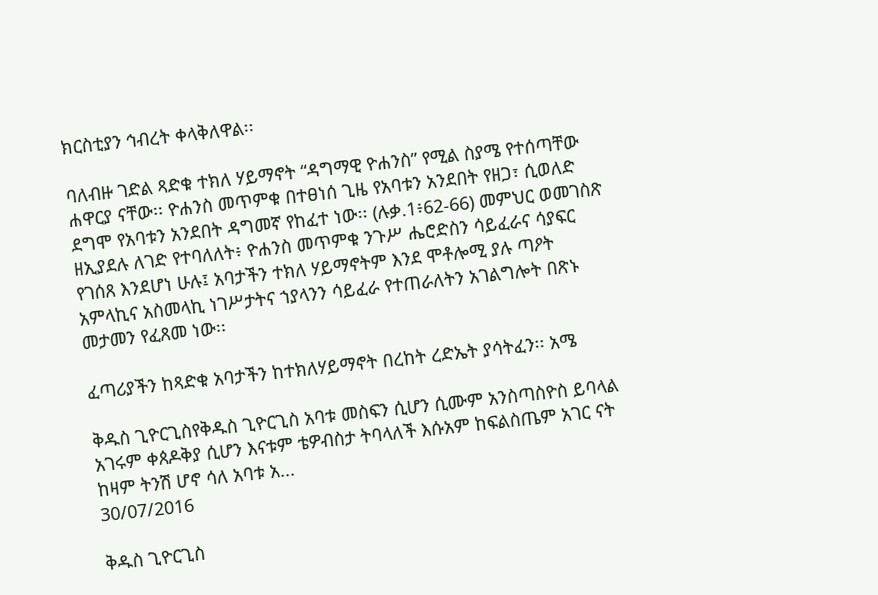ክርስቲያን ኅብረት ቀላቅለዋል፡፡

ባለብዙ ገድል ጻድቁ ተክለ ሃይማኖት “ዳግማዊ ዮሐንስ” የሚል ስያሜ የተሰጣቸው ሐዋርያ ናቸው፡፡ ዮሐንስ መጥምቁ በተፀነሰ ጊዜ የአባቱን አንደበት የዘጋ፣ ሲወለድ ደግሞ የአባቱን አንደበት ዳግመኛ የከፈተ ነው፡፡ (ሉቃ.1፥62-66) መምህር ወመገስጽ ዘኢያደሉ ለገድ የተባለለት፥ ዮሐንስ መጥምቁ ንጉሥ ሔሮድስን ሳይፈራና ሳያፍር የገሰጸ እንደሆነ ሁሉ፤ አባታችን ተክለ ሃይማኖትም እንደ ሞቶሎሚ ያሉ ጣዖት አምላኪና አስመላኪ ነገሥታትና ኀያላንን ሳይፈራ የተጠራለትን አገልግሎት በጽኑ መታመን የፈጸመ ነው፡፡

ፈጣሪያችን ከጻድቁ አባታችን ከተክለሃይማኖት በረከት ረድኤት ያሳትፈን፡፡ አሜ

ቅዱስ ጊዮርጊስየቅዱስ ጊዮርጊስ አባቱ መስፍን ሲሆን ሲሙም አንስጣስዮስ ይባላል አገሩም ቀጰዶቅያ ሲሆን እናቱም ቴዎብስታ ትባላለች እሱአም ከፍልስጤም አገር ናት ከዛም ትንሽ ሆኖ ሳለ አባቱ አ...
30/07/2016

ቅዱስ ጊዮርጊስ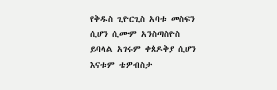የቅዱስ ጊዮርጊስ አባቱ መስፍን ሲሆን ሲሙም አንስጣስዮስ ይባላል አገሩም ቀጰዶቅያ ሲሆን እናቱም ቴዎብስታ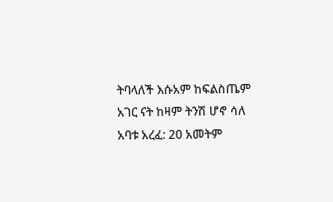ትባላለች እሱአም ከፍልስጤም አገር ናት ከዛም ትንሽ ሆኖ ሳለ አባቱ አረፈ: 20 አመትም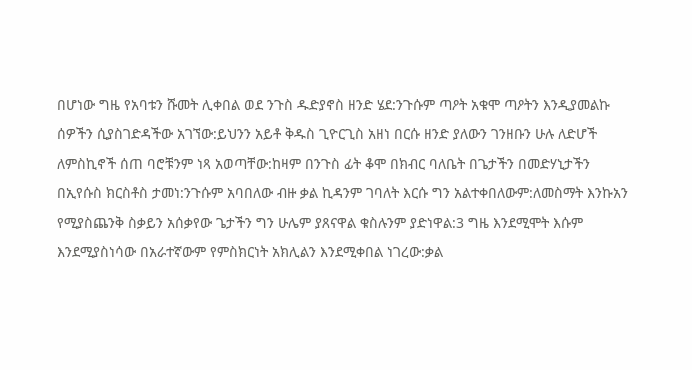በሆነው ግዜ የአባቱን ሹመት ሊቀበል ወደ ንጉስ ዱድያኖስ ዘንድ ሄደ:ንጉሱም ጣዖት አቁሞ ጣዖትን እንዲያመልኩ ሰዎችን ሲያስገድዳችው አገኘው:ይህንን አይቶ ቅዱስ ጊዮርጊስ አዘነ በርሱ ዘንድ ያለውን ገንዘቡን ሁሉ ለድሆች ለምስኪኖች ሰጠ ባሮቹንም ነጻ አወጣቸው:ከዛም በንጉስ ፊት ቆሞ በክብር ባለቤት በጌታችን በመድሃኒታችን በኢየሱስ ክርስቶስ ታመነ:ንጉሱም አባበለው ብዙ ቃል ኪዳንም ገባለት እርሱ ግን አልተቀበለውም:ለመስማት እንኩአን የሚያስጨንቅ ስቃይን አሰቃየው ጌታችን ግን ሁሌም ያጸናዋል ቁስሉንም ያድነዋል:3 ግዜ እንደሚሞት እሱም እንደሚያስነሳው በአራተኛውም የምስክርነት አክሊልን እንደሚቀበል ነገረው:ቃል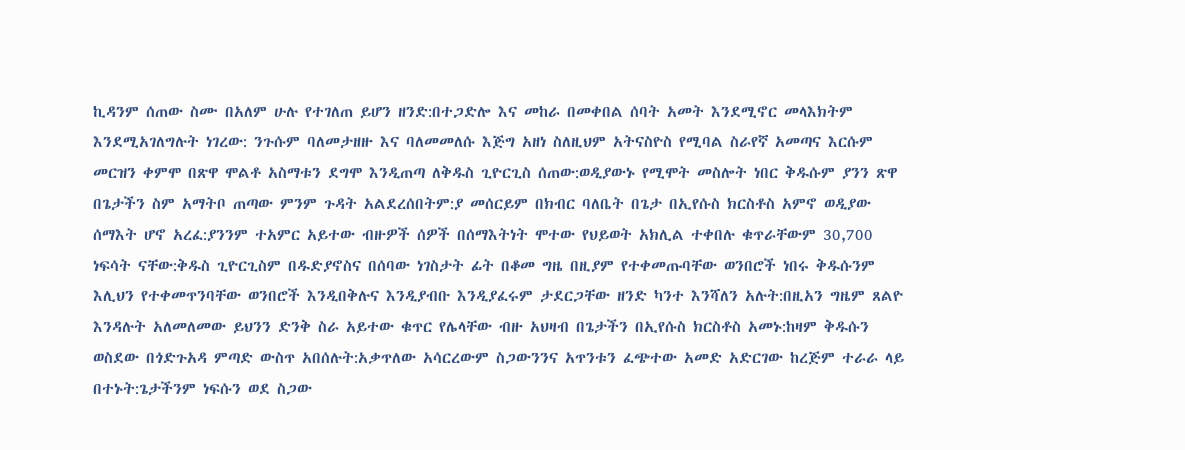ኪዳንም ሰጠው ስሙ በአለም ሁሉ የተገለጠ ይሆን ዘንድ:በተጋድሎ እና መከራ በመቀበል ሰባት አመት እንደሚኖር መላእክትም እንደሚአገለግሉት ነገረው: ንጉሱም ባለመታዘዙ እና ባለመመለሱ እጅግ አዘነ ስለዚህም አትናስዮስ የሚባል ስራየኛ አመጣና እርሱም መርዝን ቀምሞ በጽዋ ሞልቶ አስማቱን ደግሞ እንዲጠጣ ለቅዱስ ጊዮርጊስ ሰጠው:ወዲያውኑ የሚሞት መስሎት ነበር ቅዱሱም ያንን ጽዋ በጌታችን ስም አማትቦ ጠጣው ምንም ጉዳት አልደረሰበትም:ያ መሰርይም በክብር ባለቤት በጌታ በኢየሱስ ክርስቶስ አምኖ ወዲያው ሰማእት ሆኖ አረፈ:ያንንም ተአምር አይተው ብዙዎች ሰዎች በሰማእትነት ሞተው የህይወት አክሊል ተቀበሉ ቁጥራቸውም 30,700 ነፍሳት ናቸው:ቅዱስ ጊዮርጊስም በዱድያኖስና በሰባው ነገስታት ፊት በቆመ ግዜ በዚያም የተቀመጡባቸው ወንበሮች ነበሩ ቅዱሱንም እሊህን የተቀመጥንባቸው ወንበሮች እንዲበቅሉና እንዲያብቡ እንዲያፈሩም ታደርጋቸው ዘንድ ካንተ እንሻለን አሉት:በዚአን ግዜም ጸልዮ እንዳሉት አለመለመው ይህንን ድንቅ ስራ አይተው ቁጥር የሌላቸው ብዙ አህዛብ በጌታችን በኢየሱስ ክርስቶስ አመኑ:ከዛም ቅዱሱን ወስደው በጎድጉአዳ ምጣድ ውስጥ አበሰሉት:አቃጥለው አሳርረውም ስጋውንንና አጥንቱን ፈጭተው አመድ አድርገው ከረጅም ተራራ ላይ በተኑት:ጌታችንም ነፍሱን ወደ ስጋው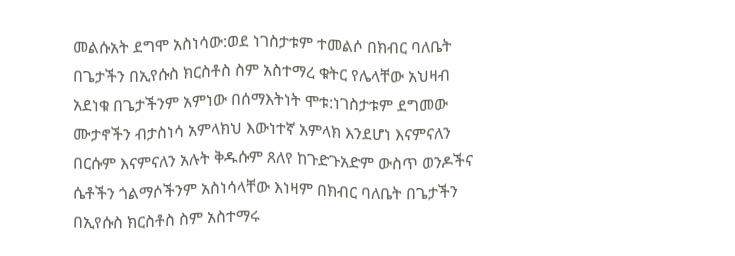መልሱአት ደግሞ አስነሳው:ወደ ነገስታቱም ተመልሶ በክብር ባለቤት በጌታችን በኢየሱስ ክርስቶስ ስም አስተማረ ቁትር የሌላቸው አህዛብ አደነቁ በጌታችንም አምነው በሰማእትነት ሞቱ:ነገስታቱም ደግመው ሙታኖችን ብታስነሳ አምላክህ እውነተኛ አምላክ እንደሆነ እናምናለን በርሱም እናምናለን አሉት ቅዱሱም ጸለየ ከጉድጉአድም ውስጥ ወንዶችና ሴቶችን ጎልማሶችንም አስነሳላቸው እነዛም በክብር ባለቤት በጌታችን በኢየሱስ ክርስቶስ ስም አስተማሩ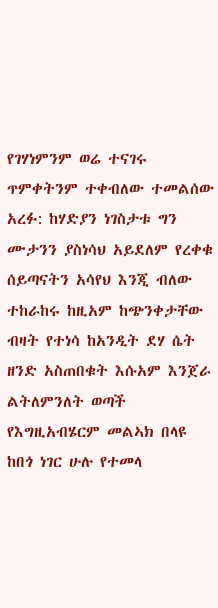የገሃነምንም ወሬ ተናገሩ ጥምቀትንም ተቀብለው ተመልሰው አረፉ: ከሃድያን ነገስታቱ ግን ሙታንን ያስነሳህ አይደለም የረቀቁ ሰይጣናትን አሳየህ እንጂ ብለው ተከራከሩ ከዚአም ከጭንቀታቸው ብዛት የተነሳ ከአንዲት ደሃ ሴት ዘንድ አስጠበቁት እሱአም እንጀራ ልትለምንለት ወጣች የእግዚአብሄርም መልኣክ በላዩ ከበጎ ነገር ሁሉ የተመላ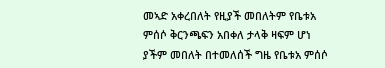መኣድ አቀረበለት የዚያች መበለትም የቤቱአ ምሰሶ ቅርንጫፍን አበቀለ ታላቅ ዛፍም ሆነ ያችም መበለት በተመለሰች ግዜ የቤቱአ ምሰሶ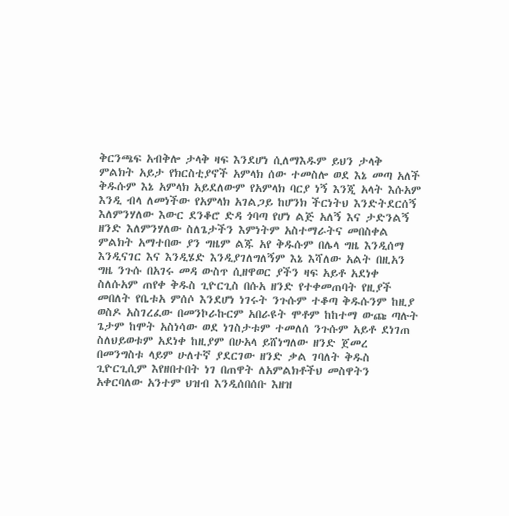ቅርንጫፍ አብቅሎ ታላቅ ዛፍ እንደሆነ ሲለማእዱም ይህን ታላቅ ምልክት አይታ የክርስቲያኖች አምላክ ሰው ተመስሎ ወደ እኔ መጣ አለች ቅዱሱም እኔ አምላክ አይደለውም የአምላክ ባርያ ነኝ እንጂ አላት እሱአም እንዲ ብላ ለመነችው የአምላክ አገልጋይ ከሆንክ ችርነትህ እንድትደርሰኝ እለምንሃለው እውር ደንቆሮ ድዳ ጎባጣ የሆነ ልጅ አለኝ እና ታድንልኝ ዘንድ እለምንሃለው ስለጌታችን እምነትም አስተማራትና መበስቀል ምልክት አማተበው ያን ግዜም ልጁ አየ ቅዱሱም በሌላ ግዜ እንዲሰማ እንዲናገር እና እንዲሄድ እንዲያገለግለኝም እኔ እሻለው አልት በዚአን ግዜ ንጉሱ በአገሩ መዳ ውስጥ ሲዘዋወር ያችን ዛፍ አይቶ አደነቀ ስለሱአም ጠየቀ ቅዱስ ጊዮርጊስ በሱአ ዘንድ የተቀመጠባት የዚያች መበለት የቤቱአ ምሰሶ እንደሆነ ነገሩት ንጉሱም ተቆጣ ቅዱሱንም ከዚያ ወስዶ አስገረፈው በመንኮራኩርም አበራዩት ሞቶም ከከተማ ውጩ ጣሉት ጌታም ከሞት አስነሳው ወደ ነገስታቱም ተመለሰ ንጉሱም አይቶ ደነገጠ ስለህይወቱም አደነቀ ከዚያም በሁአላ ይሸነግለው ዘንድ ጀመረ በመንግስቱ ላይም ሁለተኛ ያደርገው ዘንድ ቃል ገባለት ቅዱስ ጊዮርጊሲም እየዘበተበት ነገ በጠዋት ለአምልክቶችህ መስዋትን አቀርባለው አንተም ህዝብ እንዲሰበሰቡ እዘዝ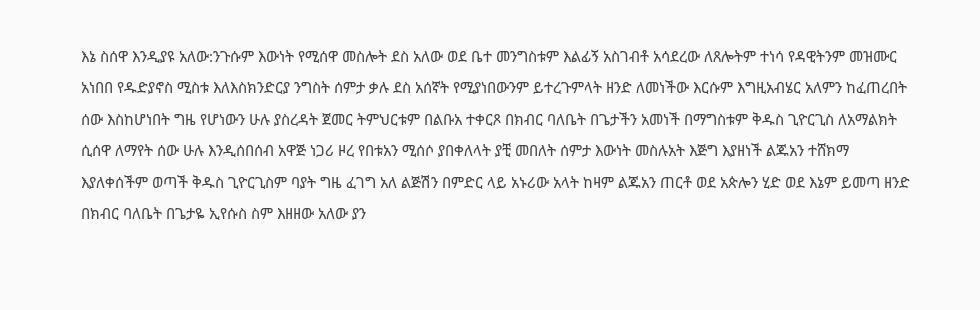እኔ ስሰዋ እንዲያዩ አለው:ንጉሱም እውነት የሚሰዋ መስሎት ደስ አለው ወደ ቤተ መንግስቱም እልፊኝ አስገብቶ አሳደረው ለጸሎትም ተነሳ የዳዊትንም መዝሙር አነበበ የዱድያኖስ ሚስቱ እለእስክንድርያ ንግስት ሰምታ ቃሉ ደስ አሰኛት የሚያነበውንም ይተረጉምላት ዘንድ ለመነችው እርሱም እግዚአብሄር አለምን ከፈጠረበት ሰው እስከሆነበት ግዜ የሆነውን ሁሉ ያስረዳት ጀመር ትምህርቱም በልቡአ ተቀርጾ በክብር ባለቤት በጌታችን አመነች በማግስቱም ቅዱስ ጊዮርጊስ ለአማልክት ሲሰዋ ለማየት ሰው ሁሉ እንዲሰበሰብ አዋጅ ነጋሪ ዞረ የበቱአን ሚሰሶ ያበቀለላት ያቺ መበለት ሰምታ እውነት መስሉአት እጅግ እያዘነች ልጁአን ተሸክማ እያለቀሰችም ወጣች ቅዱስ ጊዮርጊስም ባያት ግዜ ፈገግ አለ ልጅሽን በምድር ላይ አኑሪው አላት ከዛም ልጁአን ጠርቶ ወደ አጵሎን ሂድ ወደ እኔም ይመጣ ዘንድ በክብር ባለቤት በጌታዬ ኢየሱስ ስም እዘዘው አለው ያን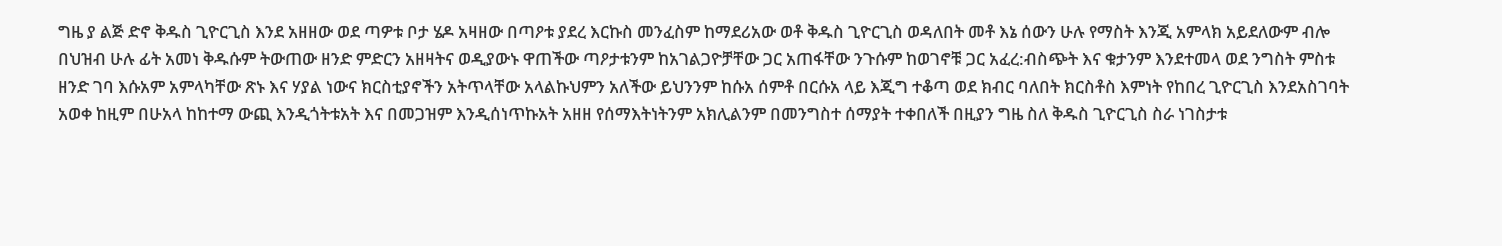ግዜ ያ ልጅ ድኖ ቅዱስ ጊዮርጊስ እንደ አዘዘው ወደ ጣዎቱ ቦታ ሄዶ አዛዘው በጣዖቱ ያደረ እርኩስ መንፈስም ከማደሪአው ወቶ ቅዱስ ጊዮርጊስ ወዳለበት መቶ እኔ ሰውን ሁሉ የማስት እንጂ አምላክ አይደለውም ብሎ በህዝብ ሁሉ ፊት አመነ ቅዱሱም ትውጠው ዘንድ ምድርን አዘዛትና ወዲያውኑ ዋጠችው ጣዖታቱንም ከአገልጋዮቻቸው ጋር አጠፋቸው ንጉሱም ከወገኖቹ ጋር አፈረ:ብስጭት እና ቁታንም እንደተመላ ወደ ንግስት ምስቱ ዘንድ ገባ እሱአም አምላካቸው ጽኑ እና ሃያል ነውና ክርስቲያኖችን አትጥላቸው አላልኩህምን አለችው ይህንንም ከሱአ ሰምቶ በርሱአ ላይ እጂግ ተቆጣ ወደ ክብር ባለበት ክርስቶስ እምነት የከበረ ጊዮርጊስ እንደአስገባት አወቀ ከዚም በሁአላ ከከተማ ውጪ እንዲጎትቱአት እና በመጋዝም እንዲሰነጥኩአት አዘዘ የሰማእትነትንም አክሊልንም በመንግስተ ሰማያት ተቀበለች በዚያን ግዜ ስለ ቅዱስ ጊዮርጊስ ስራ ነገስታቱ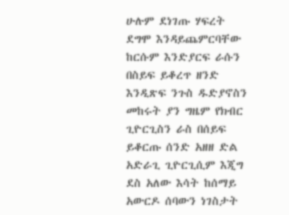ሁሉም ደነገጡ ሃፍረት ደግሞ እንዳይጨምርባቸው ከርሱም እንድያርፍ ራሱን በስይፍ ይቆረጥ ዘንድ እንዲጽፍ ንጉስ ዱድያኖስን መከሩት ያን ግዜም የክብር ጊዮርጊስን ራስ በሰይፍ ይቆርጡ ሰንድ አዘዘ ድል አድራጊ ጊዮርጊሲም እጂግ ደስ አለው እሳት ከሰማይ አውርዶ ሰባውን ነገስታት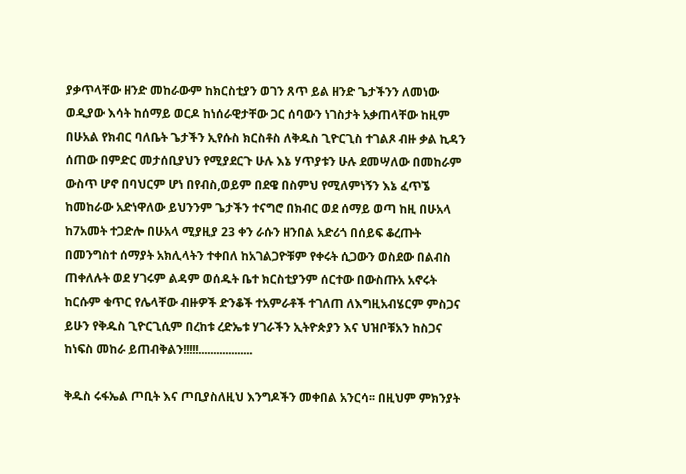ያቃጥላቸው ዘንድ መከራውም ከክርስቲያን ወገን ጸጥ ይል ዘንድ ጌታችንን ለመነው ወዲያው እሳት ከሰማይ ወርዶ ከነሰራዊታቸው ጋር ሰባውን ነገስታት አቃጠላቸው ከዚም በሁአል የክብር ባለቤት ጌታችን ኢየሱስ ክርስቶስ ለቅዱስ ጊዮርጊስ ተገልጾ ብዙ ቃል ኪዳን ሰጠው በምድር መታሰቢያህን የሚያደርጉ ሁሉ እኔ ሃጥያቱን ሁሉ ደመሣለው በመከራም ውስጥ ሆኖ በባህርም ሆነ በየብስ,ወይም በደዌ በስምህ የሚለምነኝን እኔ ፈጥኜ ከመከራው አድነዋለው ይህንንም ጌታችን ተናግሮ በክብር ወደ ሰማይ ወጣ ከዚ በሁአላ ከ7አመት ተጋድሎ በሁአላ ሚያዚያ 23 ቀን ራሱን ዘንበል አድሪጎ በሰይፍ ቆረጡት በመንግስተ ሰማያት አክሊላትን ተቀበለ ከአገልጋዮቹም የቀሩት ሲጋውን ወስደው በልብስ ጠቀለሉት ወደ ሃገሩም ልዳም ወሰዱት ቤተ ክርስቲያንም ሰርተው በውስጡአ አኖሩት ከርሱም ቁጥር የሌላቸው ብዙዎች ድንቆች ተአምራቶች ተገለጠ ለእግዚአብሄርም ምስጋና ይሁን የቅዱስ ጊዮርጊሲም በረከቱ ረድኤቱ ሃገራችን ኢትዮጵያን እና ህዝቦቹአን ከስጋና ከነፍስ መከራ ይጠብቅልን!!!!!..................

ቅዱስ ሩፋኤል ጦቢት እና ጦቢያስለዚህ እንግዶችን መቀበል አንርሳ፡፡ በዚህም ምክንያት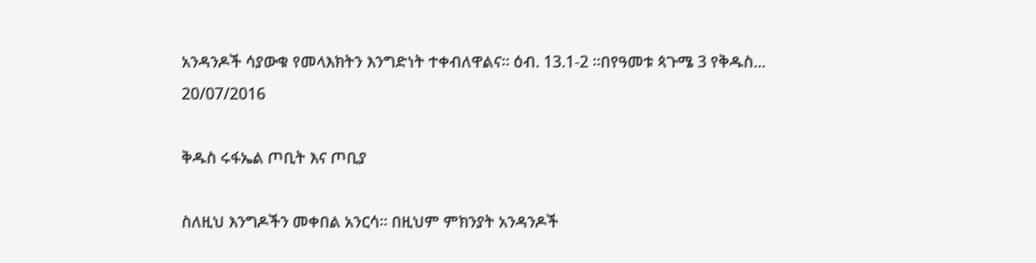አንዳንዶች ሳያውቁ የመላእክትን እንግድነት ተቀብለዋልና፡፡ ዕብ. 13.1-2 ፡፡በየዓመቱ ጳጉሜ 3 የቅዱስ...
20/07/2016

ቅዱስ ሩፋኤል ጦቢት እና ጦቢያ

ስለዚህ እንግዶችን መቀበል አንርሳ፡፡ በዚህም ምክንያት አንዳንዶች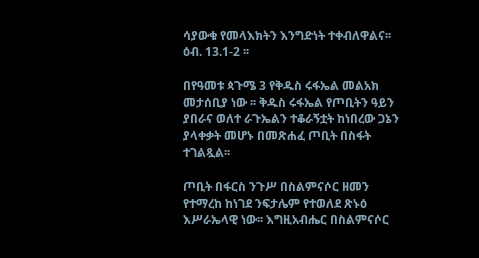ሳያውቁ የመላእክትን እንግድነት ተቀብለዋልና፡፡ ዕብ. 13.1-2 ፡፡

በየዓመቱ ጳጉሜ 3 የቅዱስ ሩፋኤል መልአክ መታሰቢያ ነው ፡፡ ቅዱስ ሩፋኤል የጦቢትን ዓይን ያበራና ወለተ ራጉኤልን ተቆራኝቷት ከነበረው ጋኔን ያላቀቃት መሆኑ በመጽሐፈ ጦቢት በስፋት ተገልጿል፡፡

ጦቢት በፋርስ ንጉሥ በስልምናሶር ዘመን የተማረከ ከነገደ ንፍታሌም የተወለደ ጽኑዕ እሥራኤላዊ ነው፡፡ እግዚአብሔር በስልምናሶር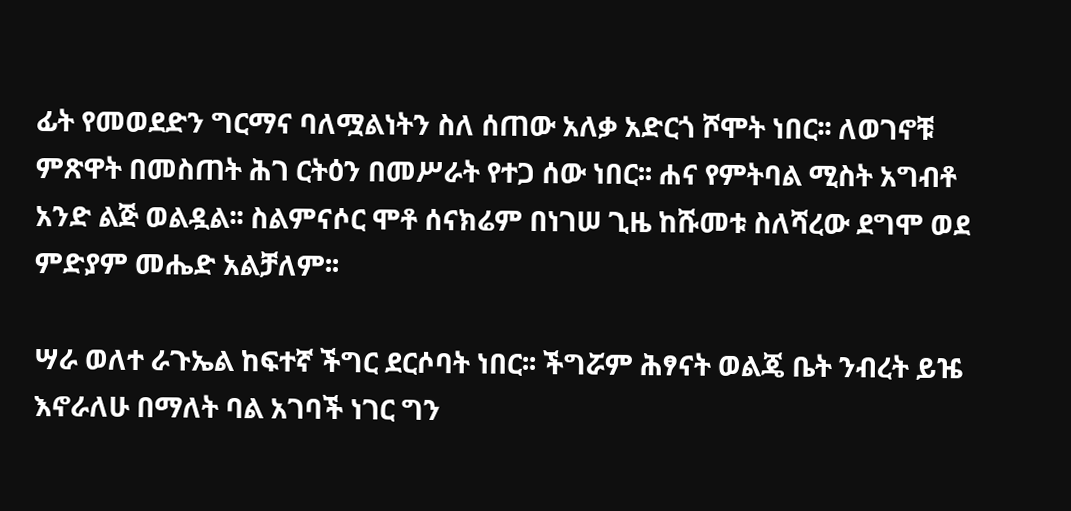ፊት የመወደድን ግርማና ባለሟልነትን ስለ ሰጠው አለቃ አድርጎ ሾሞት ነበር፡፡ ለወገኖቹ ምጽዋት በመስጠት ሕገ ርትዕን በመሥራት የተጋ ሰው ነበር፡፡ ሐና የምትባል ሚስት አግብቶ አንድ ልጅ ወልዷል፡፡ ስልምናሶር ሞቶ ሰናክሬም በነገሠ ጊዜ ከሹመቱ ስለሻረው ደግሞ ወደ ምድያም መሔድ አልቻለም፡፡

ሣራ ወለተ ራጉኤል ከፍተኛ ችግር ደርሶባት ነበር፡፡ ችግሯም ሕፃናት ወልጄ ቤት ንብረት ይዤ እኖራለሁ በማለት ባል አገባች ነገር ግን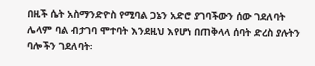በዚች ሴት አስማንድዮስ የሚባል ጋኔን አድሮ ያገባችውን ሰው ገደለባት ሌላም ባል ብታገባ ሞተባት እንደዚህ እየሆነ በጠቅላላ ሰባት ድረስ ያሉትን ባሎችን ገደለባት፡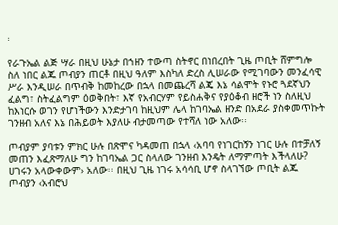፡

የራጉኤል ልጅ ሣራ በዚህ ሁኔታ በኀዘን ተውጣ ስትኖር በነበረበት ጊዜ ጦቢት ሸምግሎ ስለ ነበር ልጁ ጦብያን ጠርቶ በዚህ ዓለም እስካለ ድረስ ሊሠራው የሚገባውን መንፈሳዊ ሥራ እንዲሠራ በጥብቅ ከመከረው በኋላ በመጨረሻ ልጄ እኔ ሳልሞት የኑሮ ጓደኛህን ፈልግ፣ ስትፈልግም ዕወቅበት፣ እኛ የአብርሃም የይስሐቅና የያዕቆብ ዘሮች ነን ስለዚህ ከእነርሱ ወገን የሆነችውን እንድታገባ ከዚህም ሌላ ከገባኤል ዘንድ በአደራ ያስቀመጥኩት ገንዘብ አለና እኔ በሕይወት እያለሁ ብታመጣው የተሻለ ነው አለው፡፡

ጦብያም ያባቱን ምክር ሁሉ በጽሞና ካዳመጠ በኋላ ‹አባባ የነገርከኝን ነገር ሁሉ በተቻለኝ መጠን እፈጽማለሁ ግን ከገባኤል ጋር ስላለው ገንዘብ እንዴት ለማምጣት እችላለሁ? ሀገሩን አላውቀውም› አለው፡፡ በዚህ ጊዜ ነገሩ አሳሳቢ ሆኖ ስላገኘው ጦቢት ልጁ ጦብያን ‹አብሮህ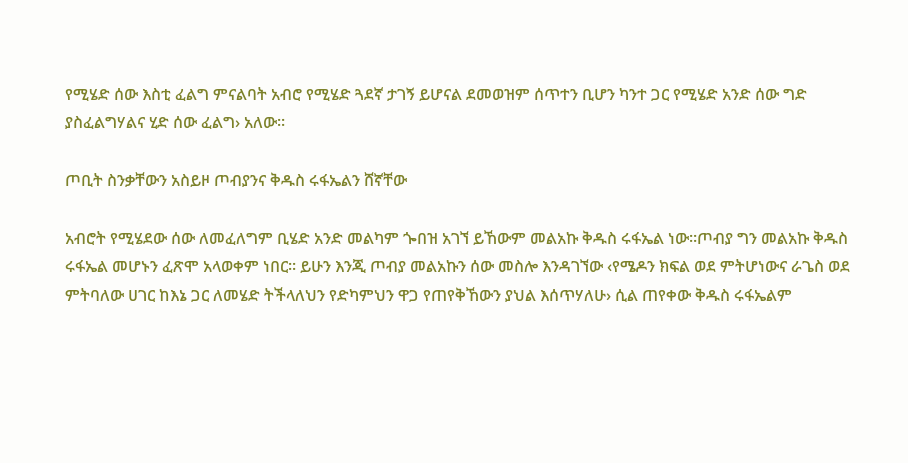የሚሄድ ሰው እስቲ ፈልግ ምናልባት አብሮ የሚሄድ ጓደኛ ታገኝ ይሆናል ደመወዝም ሰጥተን ቢሆን ካንተ ጋር የሚሄድ አንድ ሰው ግድ ያስፈልግሃልና ሂድ ሰው ፈልግ› አለው፡፡

ጦቢት ስንቃቸውን አስይዞ ጦብያንና ቅዱስ ሩፋኤልን ሸኛቸው

አብሮት የሚሄደው ሰው ለመፈለግም ቢሄድ አንድ መልካም ጐበዝ አገኘ ይኸውም መልአኩ ቅዱስ ሩፋኤል ነው፡፡ጦብያ ግን መልአኩ ቅዱስ ሩፋኤል መሆኑን ፈጽሞ አላወቀም ነበር፡፡ ይሁን እንጂ ጦብያ መልአኩን ሰው መስሎ እንዳገኘው ‹የሜዶን ክፍል ወደ ምትሆነውና ራጌስ ወደ ምትባለው ሀገር ከእኔ ጋር ለመሄድ ትችላለህን የድካምህን ዋጋ የጠየቅኸውን ያህል እሰጥሃለሁ› ሲል ጠየቀው ቅዱስ ሩፋኤልም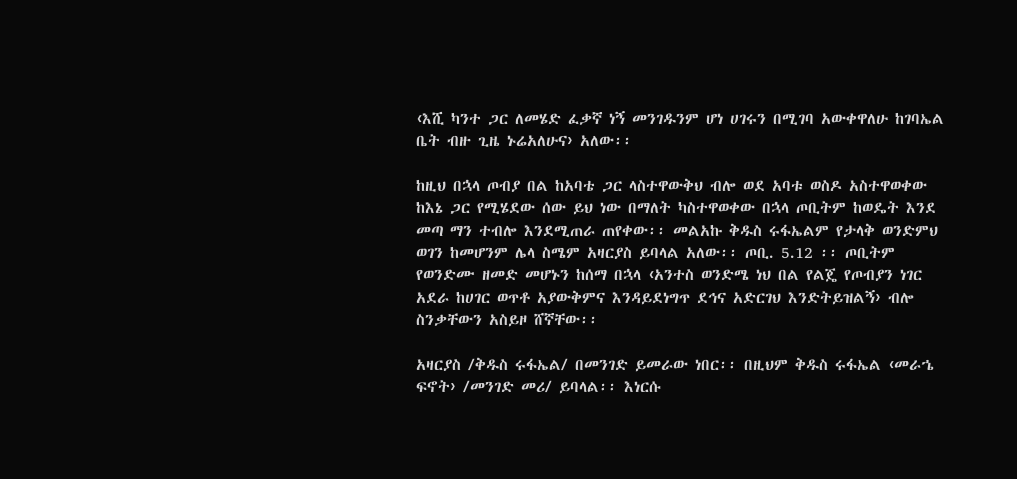‹እሺ ካንተ ጋር ለመሄድ ፈቃኛ ነኝ መንገዱንም ሆነ ሀገሩን በሚገባ አውቀዋለሁ ከገባኤል ቤት ብዙ ጊዜ ኑሬአለሁና› አለው፡፡

ከዚህ በኋላ ጦብያ በል ከአባቴ ጋር ላስተዋውቅህ ብሎ ወደ አባቱ ወስዶ አስተዋወቀው ከእኔ ጋር የሚሄደው ሰው ይህ ነው በማለት ካስተዋወቀው በኋላ ጦቢትም ከወዴት እንደ መጣ ማን ተብሎ እንደሚጠራ ጠየቀው፡፡ መልአኩ ቅዱስ ሩፋኤልም የታላቅ ወንድምህ ወገን ከመሆንም ሌላ ስሜም አዛርያስ ይባላል አለው፡፡ ጦቢ. 5.12 ፡፡ ጦቢትም የወንድሙ ዘመድ መሆኑን ከሰማ በኋላ ‹አንተስ ወንድሜ ነህ በል የልጄ የጦብያን ነገር አደራ ከሀገር ወጥቶ አያውቅምና እንዳይደነግጥ ደኅና አድርገህ እንድትይዝልኝ› ብሎ ስንቃቸውን አስይዞ ሸኛቸው፡፡

አዛርያስ /ቅዱስ ሩፋኤል/ በመንገድ ይመራው ነበር፡፡ በዚህም ቅዱስ ሩፋኤል ‹መራኄ ፍኖት› /መንገድ መሪ/ ይባላል፡፡ እነርሱ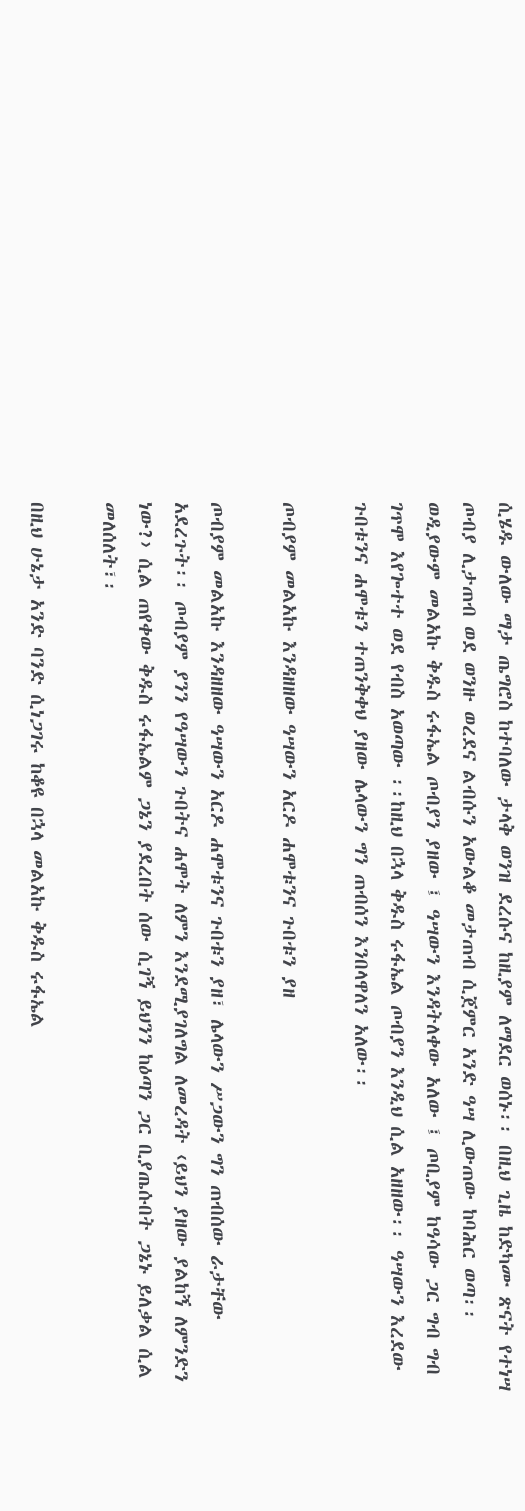ሲሄዱ ውለው ማታ ጤግሮስ ከተባለው ታላቅ ወንዝ ደረሱና ከዚያም ለማደር ወሰኑ፡፡ በዚህ ጊዜ ከድካሙ ጽናት የተነሣ ጦብያ ሊታጠብ ወደ ወንዙ ወረደና ልብሱን አውልቆ መታጠብ ሲጀምር አንድ ዓሣ ሊውጠው ከባሕር ወጣ፡፡ ወዲያውም መልአኩ ቅዱስ ሩፋኤል ጦብያን ያዘው ፤ ዓሣውን እንዳትለቀው አለው ፤ ጦቢያም ከዓሳው ጋር ግብ ግብ ገጥሞ እየጐተተ ወደ የብስ አወጣው ፡፡ከዚህ በኋላ ቅዱስ ሩፋኤል ጦብያን እንዲህ ሲል አዘዘው፡፡ ዓሣውን እረደው ጉበቱንና ሐሞቱን ተጠንቅቀህ ያዘው ሌላውን ግን ጠብሰን እንበላዋለን አለው፡፡

ጦብያም መልአኩ እንዳዘዘው ዓሣውን አርዶ ሐሞቱንና ጉበቱን ያዘ

ጦብያም መልአኩ እንዳዘዘው ዓሣውን አርዶ ሐሞቱንና ጉበቱን ያዘ፣ ሌላውን ሥጋውን ግን ጠብሰው ራታቸው አደረጉት፡፡ ጦብያም ያንን የዓሣውን ጉበትና ሐሞት ለምን እንደሚያገለግል ለመረዳት ‹ይህን ያዘው ያልከኝ ለምንድን ነው?› ሲል ጠየቀው ቅዱስ ሩፋኤልም ጋኔን ያደረበት ሰው ሲገኝ ይህንን ከዕጣን ጋር ቢያጤሱበት ጋኔኑ ይለቃል ሲል መለሰለት፣፡

በዚህ ሁኔታ አንድ ባንድ ሲነጋገሩ ከቆዩ በኋላ መልአኩ ቅዱስ ሩፋኤል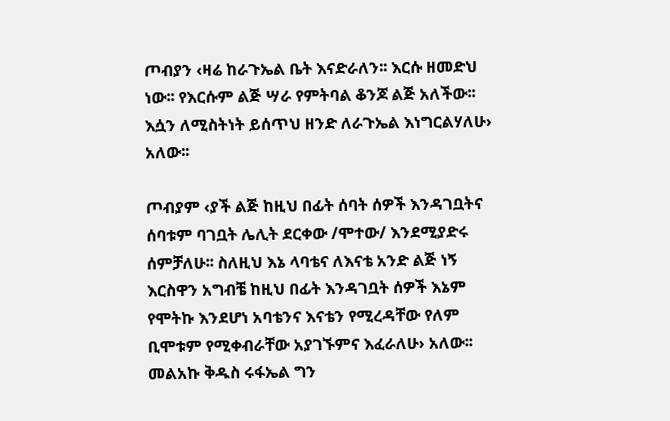ጦብያን ‹ዛሬ ከራጉኤል ቤት እናድራለን፡፡ እርሱ ዘመድህ ነው፡፡ የእርሱም ልጅ ሣራ የምትባል ቆንጆ ልጅ አለችው፡፡ እሷን ለሚስትነት ይሰጥህ ዘንድ ለራጉኤል እነግርልሃለሁ› አለው፡፡

ጦብያም ‹ያች ልጅ ከዚህ በፊት ሰባት ሰዎች እንዳገቧትና ሰባቱም ባገቧት ሌሊት ደርቀው /ሞተው/ እንደሚያድሩ ሰምቻለሁ፡፡ ስለዚህ እኔ ላባቴና ለእናቴ አንድ ልጅ ነኝ እርስዋን አግብቼ ከዚህ በፊት እንዳገቧት ሰዎች እኔም የሞትኩ እንደሆነ አባቴንና እናቴን የሚረዳቸው የለም ቢሞቱም የሚቀብራቸው አያገኙምና እፈራለሁ› አለው፡፡ መልአኩ ቅዱስ ሩፋኤል ግን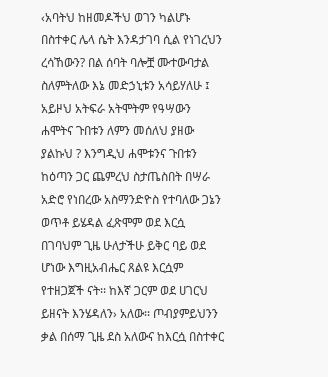‹አባትህ ከዘመዶችህ ወገን ካልሆኑ በስተቀር ሌላ ሴት እንዳታገባ ሲል የነገረህን ረሳኸውን? በል ሰባት ባሎቿ ሙተውባታል ስለምትለው እኔ መድኃኒቱን አሳይሃለሁ ፤ አይዞህ አትፍራ አትሞትም የዓሣውን ሐሞትና ጉበቱን ለምን መሰለህ ያዘው ያልኩህ ? እንግዲህ ሐሞቱንና ጉበቱን ከዕጣን ጋር ጨምረህ ስታጤስበት በሣራ አድሮ የነበረው አስማንድዮስ የተባለው ጋኔን ወጥቶ ይሄዳል ፈጽሞም ወደ እርሷ በገባህም ጊዜ ሁለታችሁ ይቅር ባይ ወደ ሆነው እግዚአብሔር ጸልዩ እርሷም የተዘጋጀች ናት፡፡ ከእኛ ጋርም ወደ ሀገርህ ይዘናት እንሄዳለን› አለው፡፡ ጦብያምይህንን ቃል በሰማ ጊዜ ደስ አለውና ከእርሷ በስተቀር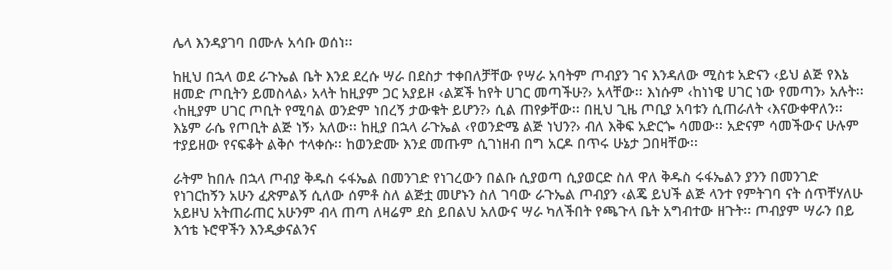ሌላ እንዳያገባ በሙሉ አሳቡ ወሰነ፡፡

ከዚህ በኋላ ወደ ራጉኤል ቤት እንደ ደረሱ ሣራ በደስታ ተቀበለቻቸው የሣራ አባትም ጦብያን ገና እንዳለው ሚስቱ አድናን ‹ይህ ልጅ የእኔ ዘመድ ጦቢትን ይመስላል› አላት ከዚያም ጋር አያይዞ ‹ልጆች ከየት ሀገር መጣችሁ?› አላቸው፡፡ እነሱም ‹ከነነዌ ሀገር ነው የመጣን› አሉት፡፡ ‹ከዚያም ሀገር ጦቢት የሚባል ወንድም ነበረኝ ታውቁት ይሆን?› ሲል ጠየቃቸው፡፡ በዚህ ጊዜ ጦቢያ አባቱን ሲጠራለት ‹እናውቀዋለን፡፡ እኔም ራሴ የጦቢት ልጅ ነኝ› አለው፡፡ ከዚያ በኋላ ራጉኤል ‹የወንድሜ ልጅ ነህን?› ብለ እቅፍ አድርጐ ሳመው፡፡ አድናም ሳመችውና ሁሉም ተያይዘው የናፍቆት ልቅሶ ተላቀሱ፡፡ ከወንድሙ እንደ መጡም ሲገነዘብ በግ አርዶ በጥሩ ሁኔታ ጋበዛቸው፡፡

ራትም ከበሉ በኋላ ጦብያ ቅዱስ ሩፋኤል በመንገድ የነገረውን በልቡ ሲያወጣ ሲያወርድ ስለ ዋለ ቅዱስ ሩፋኤልን ያንን በመንገድ የነገርከኝን አሁን ፈጽምልኝ ሲለው ሰምቶ ስለ ልጅቷ መሆኑን ስለ ገባው ራጉኤል ጦብያን ‹ልጄ ይህች ልጅ ላንተ የምትገባ ናት ሰጥቸሃለሁ አይዞህ አትጠራጠር አሁንም ብላ ጠጣ ለዛሬም ደስ ይበልህ አለውና ሣራ ካለችበት የጫጉላ ቤት አግብተው ዘጉት፡፡ ጦብያም ሣራን በይ እኅቴ ኑሮዋችን እንዲቃናልንና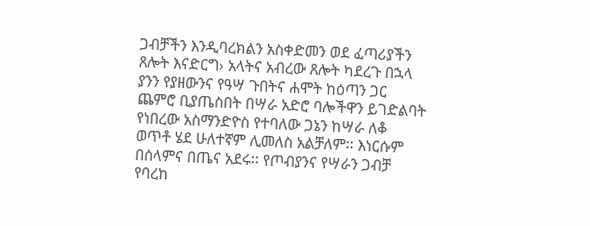ጋብቻችን እንዲባረክልን አስቀድመን ወደ ፈጣሪያችን ጸሎት እናድርግ› አላትና አብረው ጸሎት ካደረጉ በኋላ ያንን የያዘውንና የዓሣ ጉበትና ሐሞት ከዕጣን ጋር ጨምሮ ቢያጤስበት በሣራ አድሮ ባሎችዋን ይገድልባት የነበረው አስማንድዮስ የተባለው ጋኔን ከሣራ ለቆ ወጥቶ ሄደ ሁለተኛም ሊመለስ አልቻለም፡፡ እነርሱም በሰላምና በጤና አደሩ፡፡ የጦብያንና የሣራን ጋብቻ የባረከ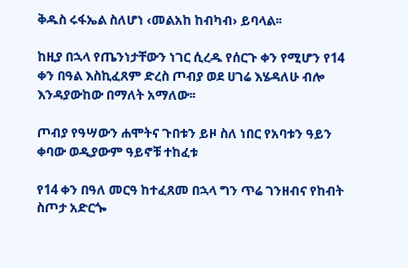ቅዱስ ሩፋኤል ስለሆነ ‹መልአከ ከብካብ› ይባላል፡፡

ከዚያ በኋላ የጤንነታቸውን ነገር ሲረዱ የሰርጉ ቀን የሚሆን የ14 ቀን በዓል እስኪፈጸም ድረስ ጦብያ ወደ ሀገሬ እሄዳለሁ ብሎ እንዳያውከው በማለት አማለው፡፡

ጦብያ የዓሣውን ሐሞትና ጉበቱን ይዞ ስለ ነበር የአባቱን ዓይን ቀባው ወዲያውም ዓይኖቹ ተከፈቱ

የ14 ቀን በዓለ መርዓ ከተፈጸመ በኋላ ግን ጥሬ ገንዘብና የከብት ስጦታ አድርጐ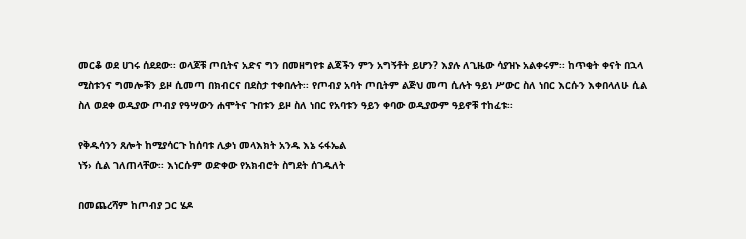መርቆ ወደ ሀገሩ ሰደደው፡፡ ወላጆቹ ጦቢትና አድና ግን በመዘግየቱ ልጃችን ምን አግኝቶት ይሆን? እያሉ ለጊዜው ሳያዝኑ አልቀሩም፡፡ ከጥቂት ቀናት በኋላ ሚስቱንና ግመሎቹን ይዞ ሲመጣ በክብርና በደስታ ተቀበሉት፡፡ የጦብያ አባት ጦቢትም ልጅህ መጣ ሲሉት ዓይነ ሥውር ስለ ነበር እርሱን እቀበላለሁ ሲል ስለ ወደቀ ወዲያው ጦብያ የዓሣውን ሐሞትና ጉበቱን ይዞ ስለ ነበር የአባቱን ዓይን ቀባው ወዲያውም ዓይኖቹ ተከፈቱ፡፡

የቅዱሳንን ጸሎት ከሚያሳርጉ ከሰባቱ ሊቃነ መላእክት አንዱ እኔ ሩፋኤል
ነኝ› ሲል ገለጠላቸው፡፡ እነርሱም ወድቀው የአክብሮት ስግደት ሰገዱለት

በመጨረሻም ከጦብያ ጋር ሄዶ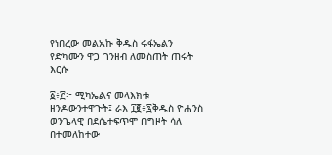የነበረው መልአኩ ቅዱስ ሩፋኤልን የድካሙን ዋጋ ገንዘብ ለመስጠት ጠሩት እርሱ

፩፥፫፦ ሚካኤልና መላእክቱ ዘንዶውንተዋጉት፤ ራእ ፲፪፥፯ቅዱስ ዮሐንስ ወንጌላዊ በደሴተፍጥሞ በግዞት ሳለ በተመለከተው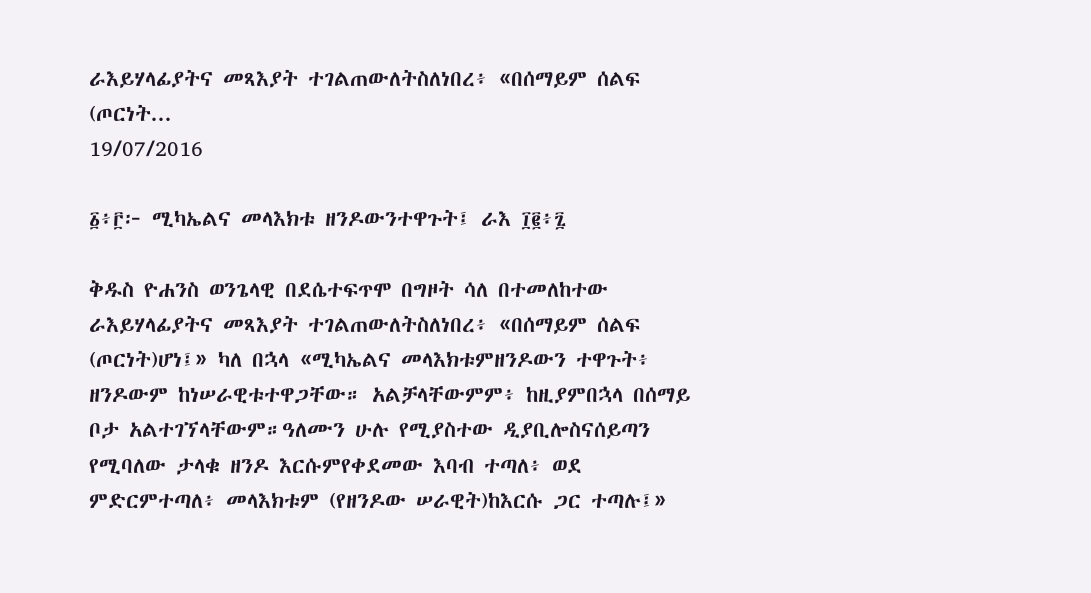ራእይሃላፊያትና መጻእያት ተገልጠውለትስለነበረ፥ «በሰማይም ሰልፍ (ጦርነት...
19/07/2016

፩፥፫፦ ሚካኤልና መላእክቱ ዘንዶውንተዋጉት፤ ራእ ፲፪፥፯

ቅዱስ ዮሐንስ ወንጌላዊ በደሴተፍጥሞ በግዞት ሳለ በተመለከተው ራእይሃላፊያትና መጻእያት ተገልጠውለትስለነበረ፥ «በሰማይም ሰልፍ (ጦርነት)ሆነ፤» ካለ በኋላ «ሚካኤልና መላእክቱምዘንዶውን ተዋጉት፥ ዘንዶውም ከነሠራዊቱተዋጋቸው። አልቻላቸውምም፥ ከዚያምበኋላ በሰማይ ቦታ አልተገኘላቸውም።ዓለሙን ሁሉ የሚያስተው ዲያቢሎስናሰይጣን የሚባለው ታላቁ ዘንዶ እርሱምየቀደመው እባብ ተጣለ፥ ወደ ምድርምተጣለ፥ መላእክቱም (የዘንዶው ሠራዊት)ከእርሱ ጋር ተጣሉ፤»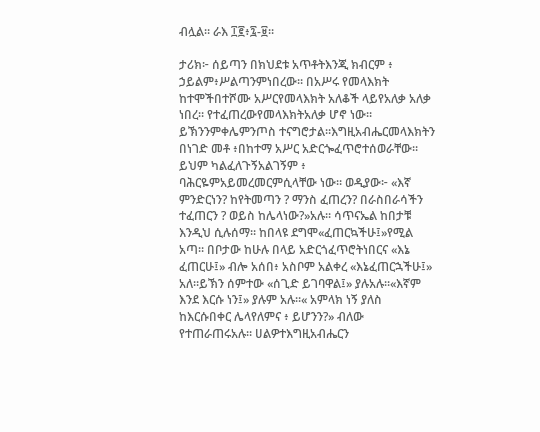ብሏል። ራእ ፲፪፥፯-፱።

ታሪክ፦ ሰይጣን በክህደቱ አጥቶትእንጂ ክብርም ፥ ኃይልም፥ሥልጣንምነበረው። በአሥሩ የመላእክት ከተሞችበተሾሙ አሥርየመላእክት አለቆች ላይየአለቃ አለቃ ነበረ። የተፈጠረውየመላእክትአለቃ ሆኖ ነው። ይኽንንምቀሌምንጦስ ተናግሮታል።እግዚአብሔርመላእክትን በነገድ መቶ ፥በከተማ አሥር አድርጐፈጥሮተሰወራቸው። ይህም ካልፈለጉኝአልገኝም ፥ ባሕርዬምአይመረመርምሲላቸው ነው። ወዲያው፦ «እኛ ምንድርነን? ከየትመጣን ? ማንስ ፈጠረን? በራስበራሳችን ተፈጠርን ? ወይስ ከሌላነው?»አሉ። ሳጥናኤል ከበታቹ እንዲህ ሲሉሰማ። ከበላዩ ደግሞ«ፈጠርኳችሁ፤»የሚል አጣ። በቦታው ከሁሉ በላይ አድርጎፈጥሮትነበርና «እኔ ፈጠርሁ፤» ብሎ አሰበ፥ አስቦም አልቀረ «እኔፈጠርኋችሁ፤» አለ።ይኽን ሰምተው «ሰጊድ ይገባዋል፤» ያሉአሉ።«እኛም እንደ እርሱ ነን፤» ያሉም አሉ።« አምላክ ነኝ ያለስ ከእርሱበቀር ሌላየለምና ፥ ይሆንን?» ብለው የተጠራጠሩአሉ። ሀልዎተእግዚአብሔርን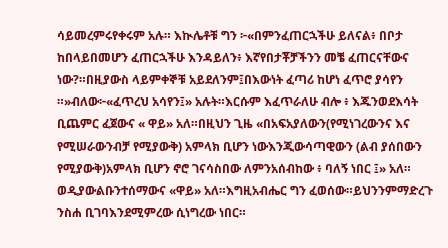ሳይመረምሩየቀሩም አሉ። እኲሌቶቹ ግን ፦«በምንፈጠርኋችሁ ይለናል፥ በቦታ ከበላይበመሆን ፈጠርኋችሁ እንዳይለን፥ እኛየበታቾቻችንን መቼ ፈጠርናቸውና ነው?።በዚያውስ ላይምቀኞቹ አይደለንም፤በእውነት ፈጣሪ ከሆነ ፈጥሮ ያሳየን ።»ብለው፦«ፈጥረህ አሳየን፤» አሉት።እርሱም እፈጥራለሁ ብሎ ፥ እጁንወደእሳት ቢጨምር ፈጀውና « ዋይ» አለ።በዚህን ጊዜ «በአፍአያለውን(የሚነገረውንና እና የሚሠራውንብቻ የሚያውቅ) አምላክ ቢሆን ነውእንጂውሳጣዊውን (ልብ ያሰበውን የሚያውቅ)አምላክ ቢሆን ኖሮ ገናሳስበው ለምንአሰብከው ፥ ባለኝ ነበር ፤» አለ። ወዲያውልቡንተሰማውና «ዋይ» አለ።እግዚአብሔር ግን ፈወሰው።ይህንንምማድረጉ ንስሐ ቢገባእንደሚምረው ሲነግረው ነበር።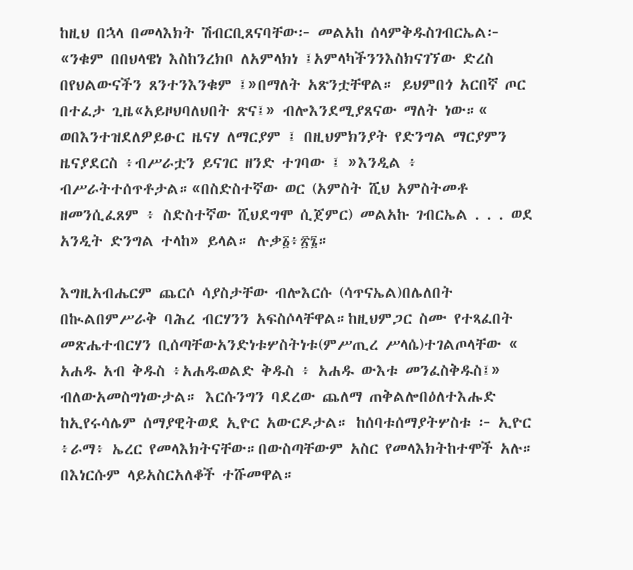ከዚህ በኋላ በመላእክት ሽብርቢጸናባቸው፦ መልአከ ሰላምቅዱስገብርኤል፦ «ንቁም በበህላዌነ እስከንረክቦ ለአምላክነ ፤አምላካችንንእስክናገኘው ድረስ በየህልውናችን ጸንተንእንቁም ፤»በማለት አጽንቷቸዋል። ይህምበጎ አርበኛ ጦር በተፈታ ጊዜ«አይዞህባለህበት ጽና፤» ብሎእንደሚያጸናው ማለት ነው።« ወበእንተዝደለዎይፁር ዜናሃ ለማርያም ፤ በዚህምክንያት የድንግል ማርያምን ዜናያደርስ ፥ብሥራቷን ይናገር ዘንድ ተገባው ፤ »እንዲል ፥ ብሥራትተሰጥቶታል።«በስድስተኛው ወር (አምስት ሺህ አምስትመቶ ዘመንሲፈጸም ፥ ስድስተኛው ሺህደግሞ ሲጀምር) መልአኩ ገብርኤል . . . ወደ አንዲት ድንግል ተላከ» ይላል። ሉቃ፩፥፳፮።

እግዚአብሔርም ጨርሶ ሳያስታቸው ብሎእርሱ (ሳጥናኤል)በሌለበት በኲልበምሥራቅ ባሕረ ብርሃንን አፍስሶላቸዋል።ከዚህምጋር ስሙ የተጻፈበት መጽሔተብርሃን ቢሰጣቸውአንድነቱሦስትነቱ(ምሥጢረ ሥላሴ)ተገልጦላቸው « አሐዱ አብ ቅዱስ ፥አሐዱወልድ ቅዱስ ፥ አሐዱ ውእቱ መንፈስቅዱስ፤» ብለውአመስግነውታል። እርሱንግን ባደረው ጨለማ ጠቅልሎበዕለተእሑድ ከኢየሩሳሌም ሰማያዊትወደ ኢዮር አውርዶታል። ከሰባቱሰማያትሦስቱ ፦ ኢዮር ፥ራማ፥ ኤረር የመላእክትናቸው።በውስጣቸውም አስር የመላእክትከተሞች አሉ። በእነርሱም ላይአስርአለቆች ተሹመዋል።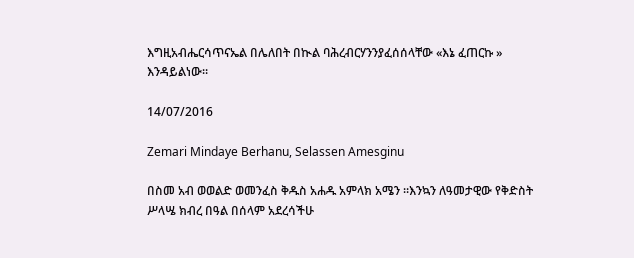እግዚአብሔርሳጥናኤል በሌለበት በኲል ባሕረብርሃንንያፈሰሰላቸው «እኔ ፈጠርኩ » እንዳይልነው።

14/07/2016

Zemari Mindaye Berhanu, Selassen Amesginu

በስመ አብ ወወልድ ወመንፈስ ቅዱስ አሐዱ አምላክ አሜን ።እንኳን ለዓመታዊው የቅድስት ሥላሤ ክብረ በዓል በሰላም አደረሳችሁ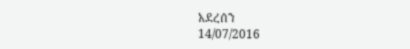አደረሰን
14/07/2016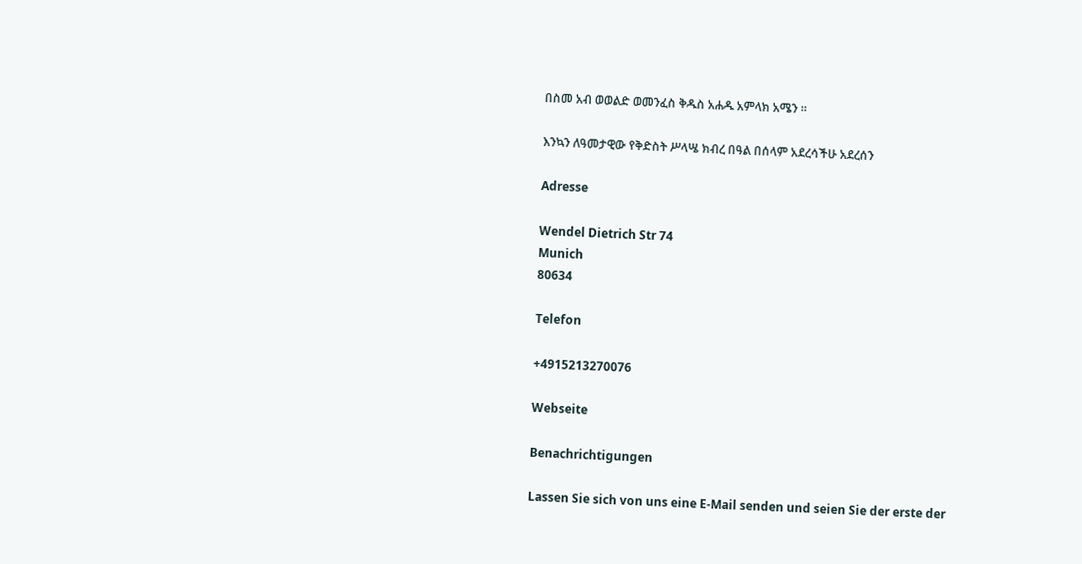በስመ አብ ወወልድ ወመንፈስ ቅዱስ አሐዱ አምላክ አሜን ።

እንኳን ለዓመታዊው የቅድስት ሥላሤ ክብረ በዓል በሰላም አደረሳችሁ አደረሰን

Adresse

Wendel Dietrich Str 74
Munich
80634

Telefon

+4915213270076

Webseite

Benachrichtigungen

Lassen Sie sich von uns eine E-Mail senden und seien Sie der erste der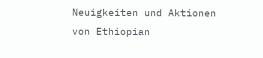Neuigkeiten und Aktionen von Ethiopian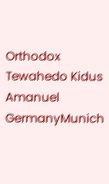Orthodox Tewahedo Kidus Amanuel GermanyMunich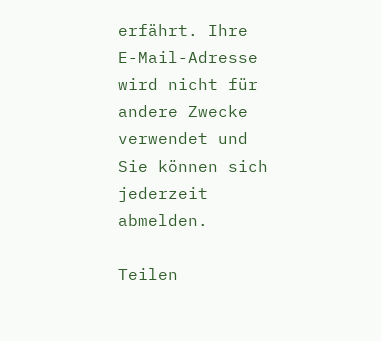erfährt. Ihre E-Mail-Adresse wird nicht für andere Zwecke verwendet und Sie können sich jederzeit abmelden.

Teilen